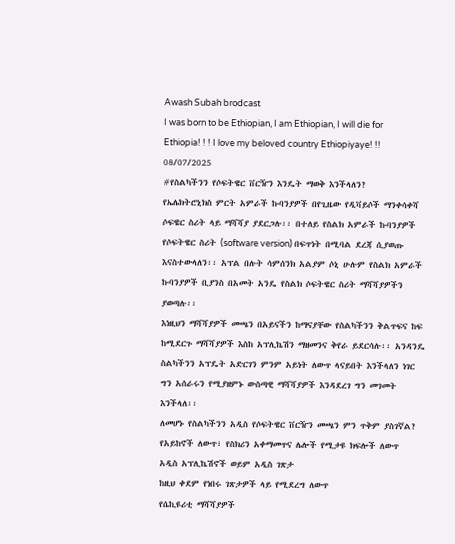Awash Subah brodcast
I was born to be Ethiopian, I am Ethiopian, I will die for Ethiopia! ! ! I love my beloved country Ethiopiyaye! !!
08/07/2025
#የስልካችንን የሶፍትዌር ቨርዥን እንዴት ማወቅ እንችላለን?
የኤሌክትሮኒክስ ምርት አምራች ኩባንያዎች በየጊዜው የዲቫይሶች ማንቀሳቀሻ ሶፍዌር ስሪት ላይ ማሻሻያ ያደርጋሉ፡፡ በተለይ የስልክ አምራች ኩባንያዎች የሶፍትዌር ስሪት (software version) በፍጥነት በሚባል ደረጃ ሲያወጡ እናስተውላለን፡፡ አፕል በሉት ሳምሰንክ አልያም ሶኒ ሁሉም የስልክ አምራች ኩባንያዎች ቢያንስ በአመት አንዴ የስልክ ሶፍትዌር ስሪት ማሻሻያዎችን ያወጣሉ፡፡
እነዚህን ማሻሻያዎች መጫን በአይናችን ከማናያቸው የስልካችንን ቅልጥፍና ከፍ ከሚደርጉ ማሻሻያዎች እስከ አፕሊኬሽን ማዘመንና ቅየራ ይደርሳሉ፡፡ አንዳንዴ ስልካችንን አፕዴት አድርገን ምንም አይነት ለውጥ ላናይበት እንችላለን ነገር ግን አሰራሩን የሚያዘምኑ ውስጣዊ ማሻሻያዎች እንዳደረገ ግን መገመት እንችላለ፡፡
ለመሆኑ የስልካችንን አዲስ የሶፍትዌር ቨርዥን መጫን ምን ጥቅም ያስገኛል?
የአይከኖች ለውጥ፣ የስክሪን አቀማመጥና ሌሎች የሚታዩ ክፍሎች ለውጥ
አዲስ አፕሊኬሽኖች ወይም አዲስ ገጽታ
ከዚህ ቀደም የነበሩ ገጽታዎች ላይ የሚደረግ ለውጥ
የሴኪዩሪቲ ማሻሻያዎች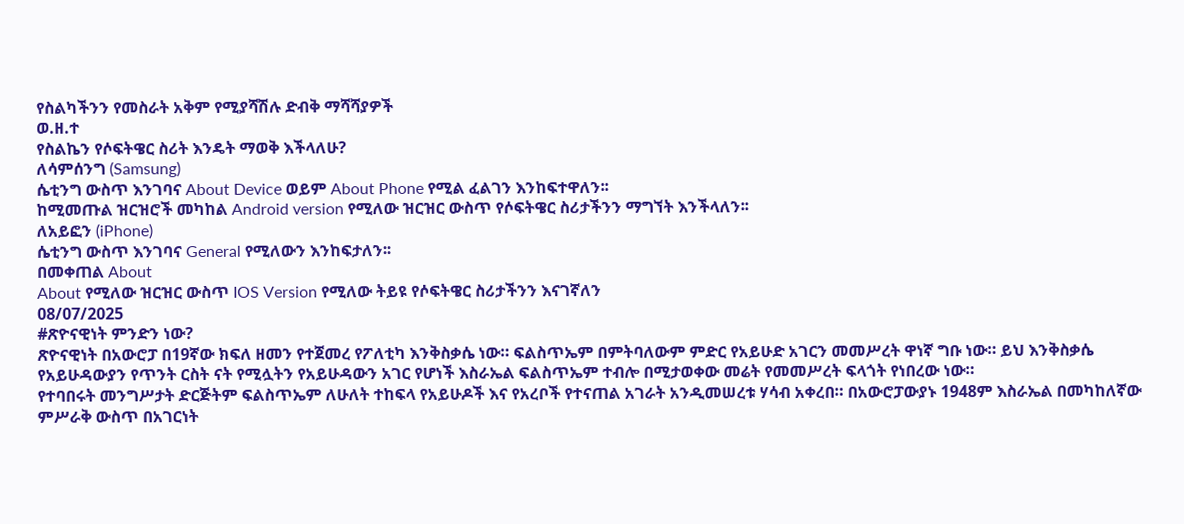የስልካችንን የመስራት አቅም የሚያሻሽሉ ድብቅ ማሻሻያዎች
ወ.ዘ.ተ
የስልኬን የሶፍትዌር ስሪት እንዴት ማወቅ እችላለሁ?
ለሳምሰንግ (Samsung)
ሴቲንግ ውስጥ እንገባና About Device ወይም About Phone የሚል ፈልገን እንከፍተዋለን፡፡
ከሚመጡል ዝርዝሮች መካከል Android version የሚለው ዝርዝር ውስጥ የሶፍትዌር ስሪታችንን ማግኘት እንችላለን፡፡
ለአይፎን (iPhone)
ሴቲንግ ውስጥ እንገባና General የሚለውን እንከፍታለን፡፡
በመቀጠል About
About የሚለው ዝርዝር ውስጥ IOS Version የሚለው ትይዩ የሶፍትዌር ስሪታችንን እናገኛለን
08/07/2025
#ጽዮናዊነት ምንድን ነው?
ጽዮናዊነት በአውሮፓ በ19ኛው ክፍለ ዘመን የተጀመረ የፖለቲካ እንቅስቃሴ ነው። ፍልስጥኤም በምትባለውም ምድር የአይሁድ አገርን መመሥረት ዋነኛ ግቡ ነው። ይህ እንቅስቃሴ የአይሁዳውያን የጥንት ርስት ናት የሚሏትን የአይሁዳውን አገር የሆነች እስራኤል ፍልስጥኤም ተብሎ በሚታወቀው መሬት የመመሥረት ፍላጎት የነበረው ነው።
የተባበሩት መንግሥታት ድርጅትም ፍልስጥኤም ለሁለት ተከፍላ የአይሁዶች እና የአረቦች የተናጠል አገራት አንዲመሠረቱ ሃሳብ አቀረበ። በአውሮፓውያኑ 1948ም እስራኤል በመካከለኛው ምሥራቅ ውስጥ በአገርነት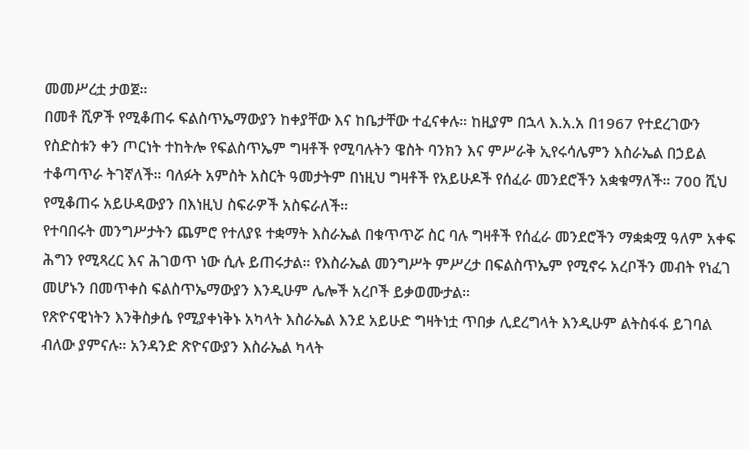መመሥረቷ ታወጀ።
በመቶ ሺዎች የሚቆጠሩ ፍልስጥኤማውያን ከቀያቸው እና ከቤታቸው ተፈናቀሉ። ከዚያም በኋላ እ.አ.አ በ1967 የተደረገውን የስድስቱን ቀን ጦርነት ተከትሎ የፍልስጥኤም ግዛቶች የሚባሉትን ዌስት ባንክን እና ምሥራቅ ኢየሩሳሌምን እስራኤል በኃይል ተቆጣጥራ ትገኛለች። ባለፉት አምስት አስርት ዓመታትም በነዚህ ግዛቶች የአይሁዶች የሰፈራ መንደሮችን አቋቁማለች። 700 ሺህ የሚቆጠሩ አይሁዳውያን በእነዚህ ስፍራዎች አስፍራለች።
የተባበሩት መንግሥታትን ጨምሮ የተለያዩ ተቋማት እስራኤል በቁጥጥሯ ስር ባሉ ግዛቶች የሰፈራ መንደሮችን ማቋቋሟ ዓለም አቀፍ ሕግን የሚጻረር እና ሕገወጥ ነው ሲሉ ይጠሩታል። የእስራኤል መንግሥት ምሥረታ በፍልስጥኤም የሚኖሩ አረቦችን መብት የነፈገ መሆኑን በመጥቀስ ፍልስጥኤማውያን እንዲሁም ሌሎች አረቦች ይቃወሙታል።
የጽዮናዊነትን እንቅስቃሴ የሚያቀነቅኑ አካላት እስራኤል እንደ አይሁድ ግዛትነቷ ጥበቃ ሊደረግላት እንዲሁም ልትስፋፋ ይገባል ብለው ያምናሉ። አንዳንድ ጽዮናውያን እስራኤል ካላት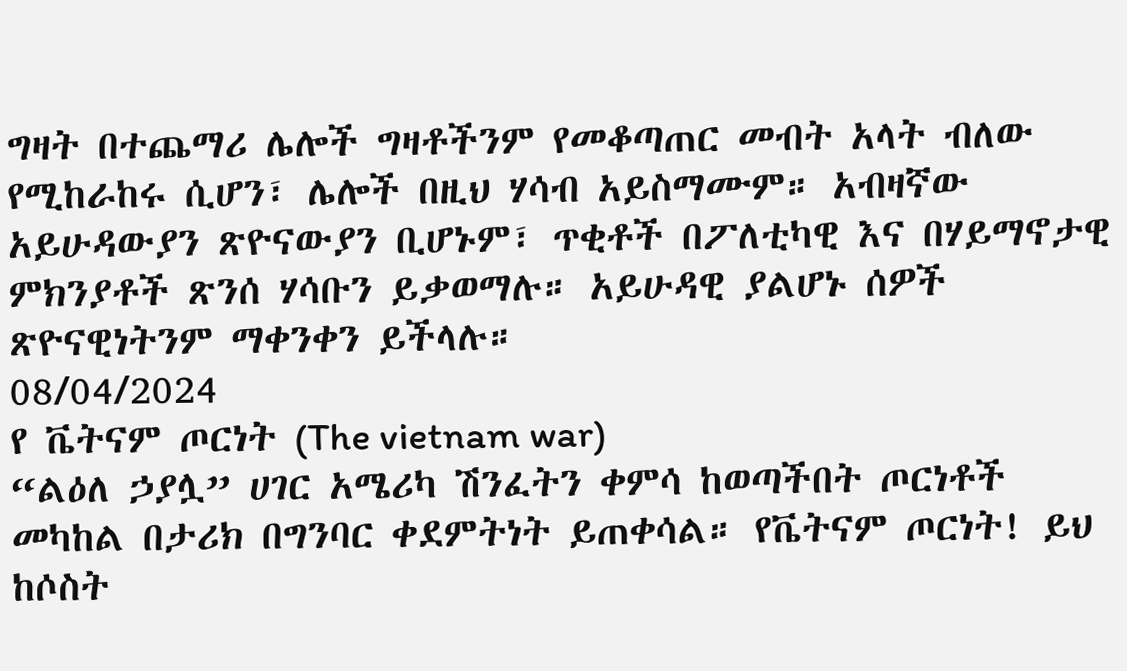ግዛት በተጨማሪ ሌሎች ግዛቶችንም የመቆጣጠር መብት አላት ብለው የሚከራከሩ ሲሆን፣ ሌሎች በዚህ ሃሳብ አይስማሙም። አብዛኛው አይሁዳውያን ጽዮናውያን ቢሆኑም፣ ጥቂቶች በፖለቲካዊ እና በሃይማኖታዊ ምክንያቶች ጽንሰ ሃሳቡን ይቃወማሉ። አይሁዳዊ ያልሆኑ ሰዎች ጽዮናዊነትንም ማቀንቀን ይችላሉ።
08/04/2024
የ ቬትናም ጦርነት (The vietnam war)
“ልዕለ ኃያሏ” ሀገር አሜሪካ ሽንፈትን ቀምሳ ከወጣችበት ጦርነቶች መካከል በታሪክ በግንባር ቀደምትነት ይጠቀሳል። የቬትናም ጦርነት! ይህ ከሶስት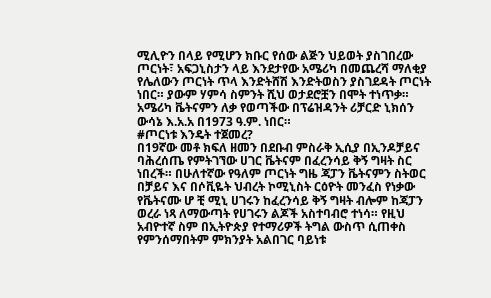ሚሊዮን በላይ የሚሆን ክቡር የሰው ልጅን ህይወት ያስገበረው ጦርነት፣ አፍጋኒስታን ላይ እንደታየው አሜሪካ በመጨረሻ ማለቂያ የሌለውን ጦርነት ጥላ እንድትሸሽ እንድትወስን ያስገደዳት ጦርነት ነበር። ያውም ሃምሳ ስምንት ሺህ ወታደሮቿን በሞት ተነጥቃ። አሜሪካ ቬትናምን ለቃ የወጣችው በፕሬዝዳንት ሪቻርድ ኒክሰን ውሳኔ እ.አ.አ በ1973 ዓ.ም. ነበር።
#ጦርነቱ እንዴት ተጀመረ?
በ19ኛው መቶ ክፍለ ዘመን በደቡብ ምስራቅ ኢሲያ በኢንዶቻይና ባሕረሰጤ የምትገኘው ሀገር ቬትናም በፈረንሳይ ቅኝ ግዛት ስር ነበረች። በሁለተኛው የዓለም ጦርነት ግዜ ጃፓን ቬትናምን ስትወር በቻይና እና በሶቪዬት ህብረት ኮሚኒስት ርዕዮት መንፈስ የነቃው የቬትናሙ ሆ ቺ ሚኒ ሀገሩን ከፈረንሳይ ቅኝ ግዛት ብሎም ከጃፓን ወረራ ነጻ ለማውጣት የሀገሩን ልጆች አስተባብሮ ተነሳ። የዚህ አብዮተኛ ስም በኢትዮጵያ የተማሪዎች ትግል ውስጥ ሲጠቀስ የምንሰማበትም ምክንያት አልበገር ባይነቱ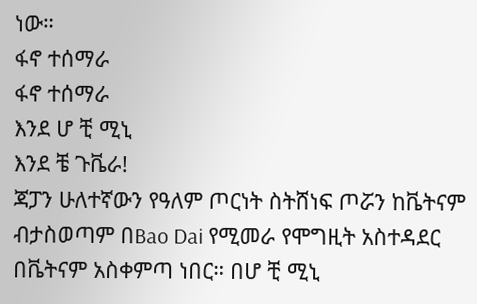ነው።
ፋኖ ተሰማራ
ፋኖ ተሰማራ
እንደ ሆ ቺ ሚኒ
እንደ ቼ ጉቬራ!
ጃፓን ሁለተኛውን የዓለም ጦርነት ስትሸነፍ ጦሯን ከቬትናም ብታስወጣም በBao Dai የሚመራ የሞግዚት አስተዳደር በቬትናም አስቀምጣ ነበር። በሆ ቺ ሚኒ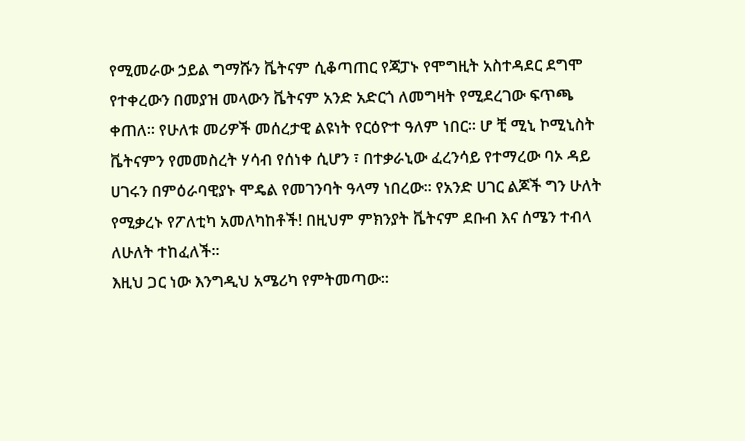የሚመራው ኃይል ግማሹን ቬትናም ሲቆጣጠር የጃፓኑ የሞግዚት አስተዳደር ደግሞ የተቀረውን በመያዝ መላውን ቬትናም አንድ አድርጎ ለመግዛት የሚደረገው ፍጥጫ ቀጠለ። የሁለቱ መሪዎች መሰረታዊ ልዩነት የርዕዮተ ዓለም ነበር። ሆ ቺ ሚኒ ኮሚኒስት ቬትናምን የመመስረት ሃሳብ የሰነቀ ሲሆን ፣ በተቃራኒው ፈረንሳይ የተማረው ባኦ ዳይ ሀገሩን በምዕራባዊያኑ ሞዴል የመገንባት ዓላማ ነበረው። የአንድ ሀገር ልጆች ግን ሁለት የሚቃረኑ የፖለቲካ አመለካከቶች! በዚህም ምክንያት ቬትናም ደቡብ እና ሰሜን ተብላ ለሁለት ተከፈለች።
እዚህ ጋር ነው እንግዲህ አሜሪካ የምትመጣው።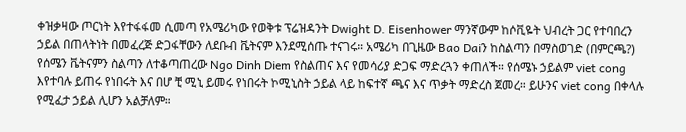ቀዝቃዛው ጦርነት እየተፋፋመ ሲመጣ የአሜሪካው የወቅቱ ፕሬዝዳንት Dwight D. Eisenhower ማንኛውም ከሶቪዬት ህብረት ጋር የተባበረን ኃይል በጠላትነት በመፈረጅ ድጋፋቸውን ለደቡብ ቬትናም እንደሚሰጡ ተናገሩ። አሜሪካ በጊዜው Bao Daiን ከስልጣን በማስወገድ (በምርጫ?) የሰሜን ቬትናምን ስልጣን ለተቆጣጠረው Ngo Dinh Diem የስልጠና እና የመሳሪያ ድጋፍ ማድረጓን ቀጠለች። የሰሜኑ ኃይልም viet cong እየተባሉ ይጠሩ የነበሩት እና በሆ ቺ ሚኒ ይመሩ የነበሩት ኮሚኒስት ኃይል ላይ ከፍተኛ ጫና እና ጥቃት ማድረስ ጀመረ። ይሁንና viet cong በቀላሉ የሚፈታ ኃይል ሊሆን አልቻለም።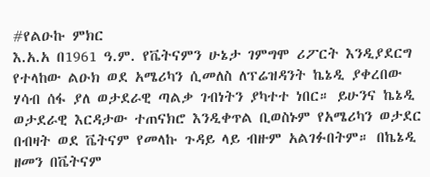#የልዑኩ ምክር
እ.አ.አ በ1961 ዓ.ም. የቬትናምን ሁኔታ ገምግሞ ሪፖርት እንዲያደርግ የተላከው ልዑክ ወደ አሜሪካን ሲመለስ ለፕሬዝዳንት ኬኔዲ ያቀረበው ሃሳብ ሰፋ ያለ ወታደራዊ ጣልቃ ገብነትን ያካተተ ነበር። ይሁንና ኬኔዲ ወታደራዊ እርዳታው ተጠናክሮ እንዲቀጥል ቢወስኑም የአሜሪካን ወታደር በብዛት ወደ ቬትናም የመላኩ ጉዳይ ላይ ብዙም አልገፉበትም። በኬኔዲ ዘመን በቬትናም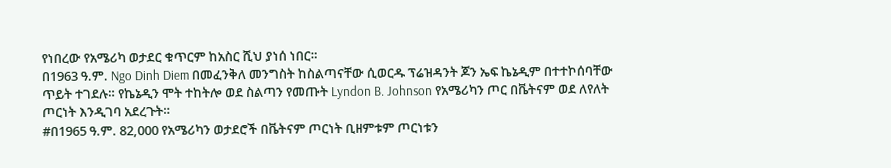የነበረው የአሜሪካ ወታደር ቁጥርም ከአስር ሺህ ያነሰ ነበር።
በ1963 ዓ.ም. Ngo Dinh Diem በመፈንቅለ መንግስት ከስልጣናቸው ሲወርዱ ፕሬዝዳንት ጆን ኤፍ ኬኔዲም በተተኮሰባቸው ጥይት ተገደሉ። የኬኔዲን ሞት ተከትሎ ወደ ስልጣን የመጡት Lyndon B. Johnson የአሜሪካን ጦር በቬትናም ወደ ለየለት ጦርነት እንዲገባ አደረጉት።
#በ1965 ዓ.ም. 82,000 የአሜሪካን ወታደሮች በቬትናም ጦርነት ቢዘምቱም ጦርነቱን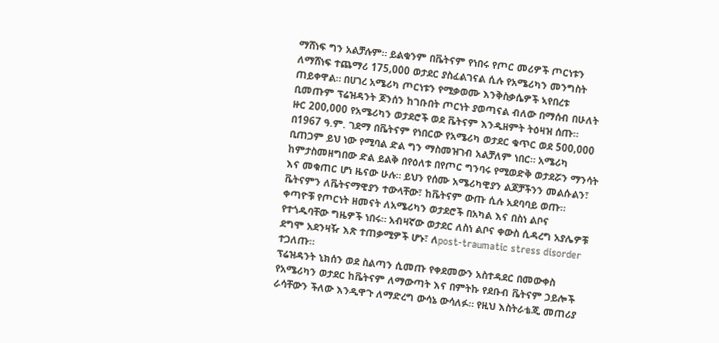ማሸነፍ ግን አልቻሉም። ይልቁንም በቬትናም የነበሩ የጦር መሪዎች ጦርነቱን ለማሸነፍ ተጨማሪ 175,000 ወታደር ያስፈልገናል ሲሉ የአሜሪካን መንግስት ጠይቀዋል። በሀገረ አሜሪካ ጦርነቱን የሚቃወሙ እንቅስቃሴዎች ኣየበረቱ ቢመጡም ፕሬዝዳንት ጆንሰን ከገቡበት ጦርነት ያወጣናል ብለው በማሰብ በሁለት ዙር 200,000 የአሜሪካን ወታደሮች ወደ ቬትናም እንዲዘምት ትዕዛዝ ሰጡ።
በ1967 ዓ.ም. ገደማ በቬትናም የነበርው የአሜሪካ ወታደር ቁጥር ወደ 500,000 ቢጠጋም ይህ ነው የሚባል ድል ግን ማስመዝገብ አልቻለም ነበር። አሜሪካ ከምታስመዘግበው ድል ይልቅ በየዕለቱ በየጦር ግንባሩ የሚወድቅ ወታደሯን ማንሳት እና መቁጠር ሆነ ዜናው ሁሉ። ይህን የሰሙ አሜሪካዊያን ልጆቻችንን መልሱልን፣ ቬትናምን ለቬትናማዊያን ተውላቸው፣ ከቬትናም ውጡ ሲሉ አደባባይ ወጡ።
ቀጣዮቹ የጦርነት ዘመናት ለአሜሪካን ወታደሮች በአካል እና በስነ ልቦና የተጎዱባቸው ግዜዎች ነበሩ። አብዛኛው ወታደር ለስነ ልቦና ቀውስ ሲዳረግ አያሌዎቹ ደግሞ አደንዛዥ እጽ ተጠቃሚዎች ሆኑ፣ ለpost-traumatic stress disorder ተጋለጡ።
ፕሬዝዳንት ኒክሰን ወደ ስልጣን ሲመጡ የቀደመውን አስተዳደር በመውቀስ የአሜሪካን ወታደር ከቬትናም ለማውጣት እና በምትኩ የደቡብ ቬትናም ኃይሎች ራሳቸውን ችለው እንዲዋጉ ለማድረግ ውሳኔ ውሳለፉ። የዚህ እስትራቴጂ መጠሪያ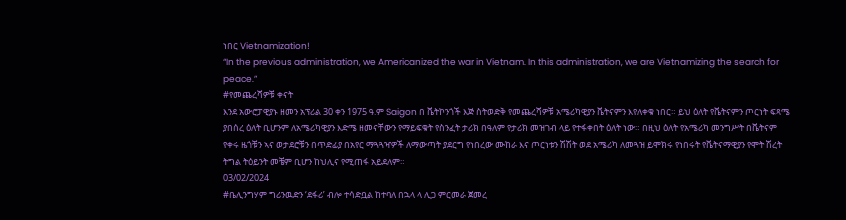ነበር Vietnamization!
“In the previous administration, we Americanized the war in Vietnam. In this administration, we are Vietnamizing the search for peace.”
#የመጨረሻዎቹ ቀናት
እንደ አውሮፓዊያኑ ዘመን አፕሪል 30 ቀን 1975 ዓ.ም Saigon በ ቬትኮንጎች እጅ ስትወድቅ የመጨረሻዎቹ አሜሪካዊያን ቬትናምን እየለቀቁ ነበር። ይህ ዕለት የቬትናምን ጦርነት ፍጻሜ ያበሰረ ዕለት ቢሆንም ለአሜሪካዊያን እድሜ ዘመናቸውን የማይፍቁት የስንፈት ታሪክ በዓለም የታሪክ መዝገብ ላይ የተፋቀበት ዕለት ነው። በዚህ ዕለት የአሜሪካ መንግሥት በቬትናም የቀሩ ዜጎቹን ኣና ወታደሮቹን በጥድፊያ በአየር ማጓጓዣዎች ለማውጣት ያደርግ የነበረው ሙከራ እና ጦርነቱን ሽሽት ወደ አሜሪካ ለመጓዝ ይሞክሩ የነበሩት የቬትናማዊያን የሞት ሽረት ትግል ትዕይንት መቼም ቢሆን ከህሊና የሚጠፋ አይደለም።
03/02/2024
#ቤሊንግሃም ግሪንዉድን ‘ደፋሪ’ ብሎ ተሳድቧል ከተባለ በኋላ ላ ሊጋ ምርመራ ጀመረ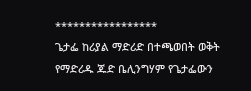*****************
ጌታፌ ከሪያል ማድሪድ በተጫወበት ወቅት የማድሪዱ ጁድ ቤሊንግሃም የጌታፌውን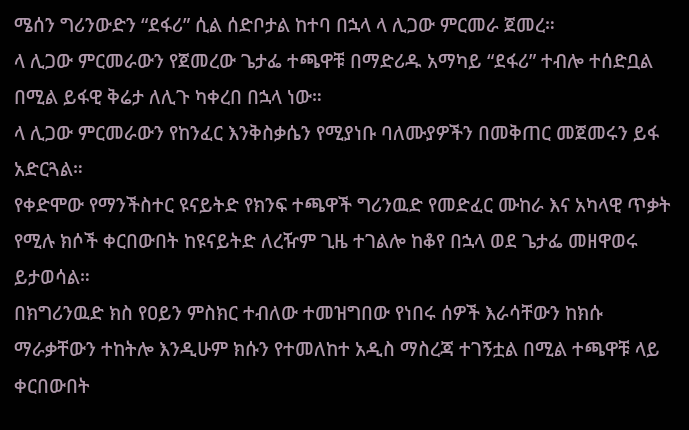ሜሰን ግሪንውድን “ደፋሪ” ሲል ሰድቦታል ከተባ በኋላ ላ ሊጋው ምርመራ ጀመረ።
ላ ሊጋው ምርመራውን የጀመረው ጌታፌ ተጫዋቹ በማድሪዱ አማካይ “ደፋሪ” ተብሎ ተሰድቧል በሚል ይፋዊ ቅሬታ ለሊጉ ካቀረበ በኋላ ነው።
ላ ሊጋው ምርመራውን የከንፈር እንቅስቃሴን የሚያነቡ ባለሙያዎችን በመቅጠር መጀመሩን ይፋ አድርጓል።
የቀድሞው የማንችስተር ዩናይትድ የክንፍ ተጫዋች ግሪንዉድ የመድፈር ሙከራ እና አካላዊ ጥቃት የሚሉ ክሶች ቀርበውበት ከዩናይትድ ለረዥም ጊዜ ተገልሎ ከቆየ በኋላ ወደ ጌታፌ መዘዋወሩ ይታወሳል።
በክግሪንዉድ ክስ የዐይን ምስክር ተብለው ተመዝግበው የነበሩ ሰዎች እራሳቸውን ከክሱ ማራቃቸውን ተከትሎ እንዲሁም ክሱን የተመለከተ አዲስ ማስረጃ ተገኝቷል በሚል ተጫዋቹ ላይ ቀርበውበት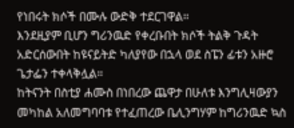የነበሩት ክሶች በሙሉ ውድቅ ተደርገዋል።
እንደዚያም ቢሆን ግሪንዉድ የቀረቡበት ክሶች ትልቅ ጉዳት አድርሰውበት ከዩናይትድ ካለያየው በኋላ ወደ ስፔን ፊቱን አዙሮ ጌታፌን ተቀላቅሏል።
ከትናንት በስቲያ ሐሙስ በነበረው ጨዋታ በሁለቱ እንግሊዛውያን መካከል አለመግባባቱ የተፈጠረው ቤሊንግሃም ከግሪንዉድ ኳስ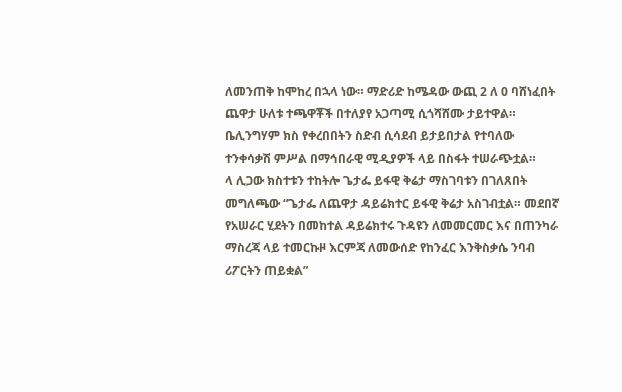ለመንጠቅ ከሞከረ በኋላ ነው። ማድሪድ ከሜዳው ውጪ 2 ለ 0 ባሸነፈበት ጨዋታ ሁለቱ ተጫዋቾች በተለያየ አጋጣሚ ሲጎሻሸሙ ታይተዋል።
ቤሊንግሃም ክስ የቀረበበትን ስድብ ሲሳደብ ይታይበታል የተባለው ተንቀሳቃሽ ምሥል በማኅበራዊ ሚዲያዎች ላይ በስፋት ተሠራጭቷል።
ላ ሊጋው ክስተቱን ተከትሎ ጌታፌ ይፋዊ ቅሬታ ማስገባቱን በገለጸበት መግለጫው “ጌታፌ ለጨዋታ ዳይሬክተር ይፋዊ ቅሬታ አስገብቷል። መደበኛ የአሠራር ሂደትን በመከተል ዳይሬክተሩ ጉዳዩን ለመመርመር እና በጠንካራ ማስረጃ ላይ ተመርኩዞ እርምጃ ለመውሰድ የከንፈር እንቅስቃሴ ንባብ ሪፖርትን ጠይቋል”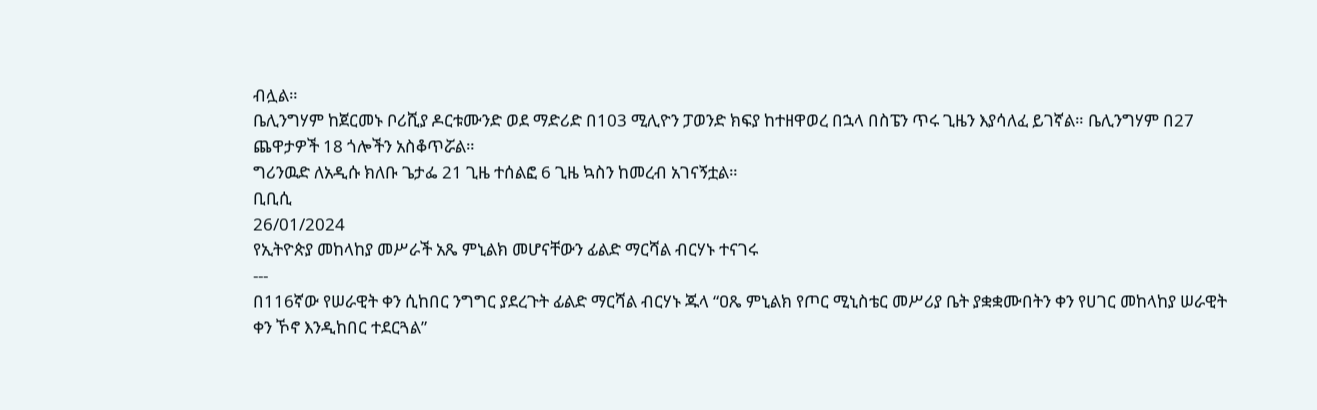ብሏል።
ቤሊንግሃም ከጀርመኑ ቦሪሺያ ዶርቱሙንድ ወደ ማድሪድ በ103 ሚሊዮን ፓወንድ ክፍያ ከተዘዋወረ በኋላ በስፔን ጥሩ ጊዜን እያሳለፈ ይገኛል። ቤሊንግሃም በ27 ጨዋታዎች 18 ጎሎችን አስቆጥሯል።
ግሪንዉድ ለአዲሱ ክለቡ ጌታፌ 21 ጊዜ ተሰልፎ 6 ጊዜ ኳስን ከመረብ አገናኝቷል።
ቢቢሲ
26/01/2024
የኢትዮጵያ መከላከያ መሥራች አጼ ምኒልክ መሆናቸውን ፊልድ ማርሻል ብርሃኑ ተናገሩ
---
በ116ኛው የሠራዊት ቀን ሲከበር ንግግር ያደረጉት ፊልድ ማርሻል ብርሃኑ ጁላ “ዐጼ ምኒልክ የጦር ሚኒስቴር መሥሪያ ቤት ያቋቋሙበትን ቀን የሀገር መከላከያ ሠራዊት ቀን ኾኖ እንዲከበር ተደርጓል”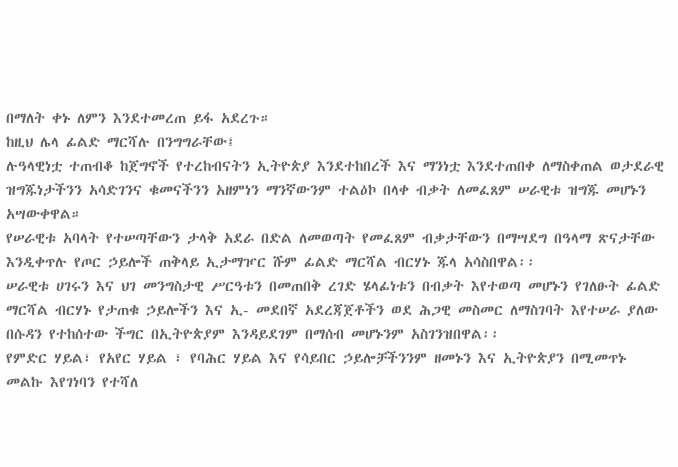በማለት ቀኑ ለምን እንደተመረጠ ይፋ አደረጉ።
ከዚህ ሌላ ፊልድ ማርሻሉ በንግግራቸው፤
ሉዓላዊነቷ ተጠብቆ ከጀግኖች የተረከብናትን ኢትዮጵያ እንደተከበረች እና ማንነቷ እንደተጠበቀ ለማስቀጠል ወታደራዊ ዝግጁነታችንን አሳድገንና ቁመናችንን አዘምነን ማንኛውንም ተልዕኮ በላቀ ብቃት ለመፈጸም ሠራዊቱ ዝግጁ መሆኑን አሣውቀዋል።
የሠራዊቱ አባላት የተሠጣቸውን ታላቅ አደራ በድል ለመወጣት የመፈጸም ብቃታቸውን በማሣደግ በዓላማ ጽናታቸው እንዲቀጥሉ የጦር ኃይሎች ጠቅላይ ኢታማዦር ሹም ፊልድ ማርሻል ብርሃኑ ጁላ አሳስበዋል፡፡
ሠራዊቱ ሀገሩን እና ህገ መንግስታዊ ሥርዓቱን በመጠበቅ ረገድ ሄላፊነቱን በብቃት እየተወጣ መሆኑን የገለፁት ፊልድ ማርሻል ብርሃኑ የታጠቁ ኃይሎችን እና ኢ- መደበኛ አደረጃጀቶችን ወደ ሕጋዊ መስመር ለማስገባት እየተሠራ ያለው በሱዳን የተከሰተው ችግር በኢትዮጵያም እንዳይደገም በማሰብ መሆኑንም አስገንዝበዋል፡፡
የምድር ሃይል፣ የአየር ሃይል ፣ የባሕር ሃይል እና የሳይበር ኃይሎቻችንንም ዘመኑን እና ኢትዮጵያን በሚመጥኑ መልኩ እየገነባን የተሻለ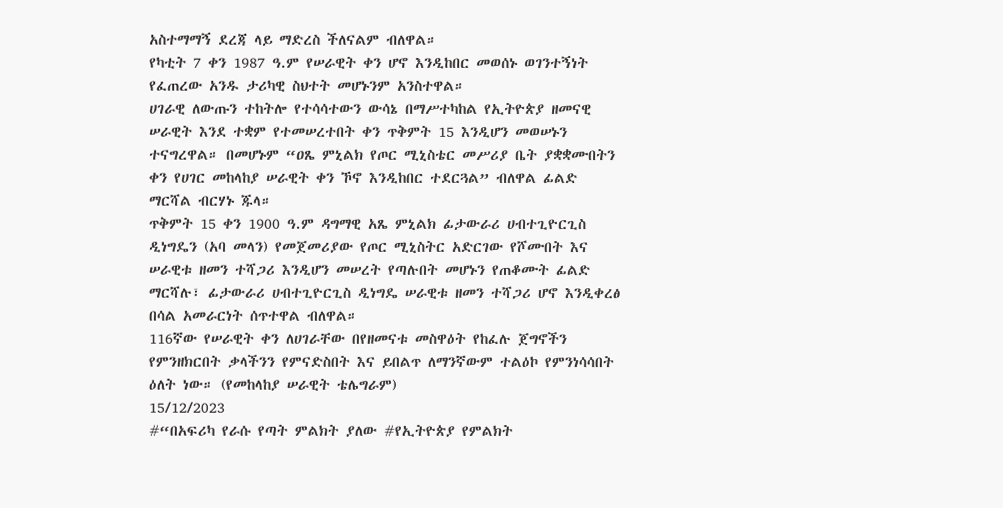አስተማማኝ ደረጃ ላይ ማድረስ ችለናልም ብለዋል።
የካቲት 7 ቀን 1987 ዓ.ም የሠራዊት ቀን ሆኖ እንዲከበር መወሰኑ ወገንተኝነት የፈጠረው አንዱ ታሪካዊ ስህተት መሆኑንም አንስተዋል።
ሀገራዊ ለውጡን ተከትሎ የተሳሳተውን ውሳኔ በማሥተካከል የኢትዮጵያ ዘመናዊ ሠራዊት እንደ ተቋም የተመሠረተበት ቀን ጥቅምት 15 እንዲሆን መወሠኑን ተናግረዋል። በመሆኑም “ዐጼ ምኒልክ የጦር ሚኒስቴር መሥሪያ ቤት ያቋቋሙበትን ቀን የሀገር መከላከያ ሠራዊት ቀን ኾኖ እንዲከበር ተደርጓል” ብለዋል ፊልድ ማርሻል ብርሃኑ ጁላ።
ጥቅምት 15 ቀን 1900 ዓ.ም ዳግማዊ አጼ ምኒልክ ፊታውራሪ ሀብተጊዮርጊስ ዲነግዴን (አባ መላን) የመጀመሪያው የጦር ሚኒስትር አድርገው የሾሙበት እና ሠራዊቱ ዘመን ተሻጋሪ እንዲሆን መሠረት የጣሉበት መሆኑን የጠቆሙት ፊልድ ማርሻሉ፣ ፊታውራሪ ሀብተጊዮርጊስ ዲነግዴ ሠራዊቱ ዘመን ተሻጋሪ ሆኖ እንዲቀረፅ በሳል አመራርነት ሰጥተዋል ብለዋል።
116ኛው የሠራዊት ቀን ለሀገራቸው በየዘመናቱ መስዋዕት የከፈሉ ጀግኖችን የምንዘክርበት ቃላችንን የምናድስበት እና ይበልጥ ለማንኛውም ተልዕኮ የምንነሳሳበት ዕለት ነው። (የመከላከያ ሠራዊት ቴሌግራም)
15/12/2023
#“በአፍሪካ የራሱ የጣት ምልክት ያለው #የኢትዮጵያ የምልክት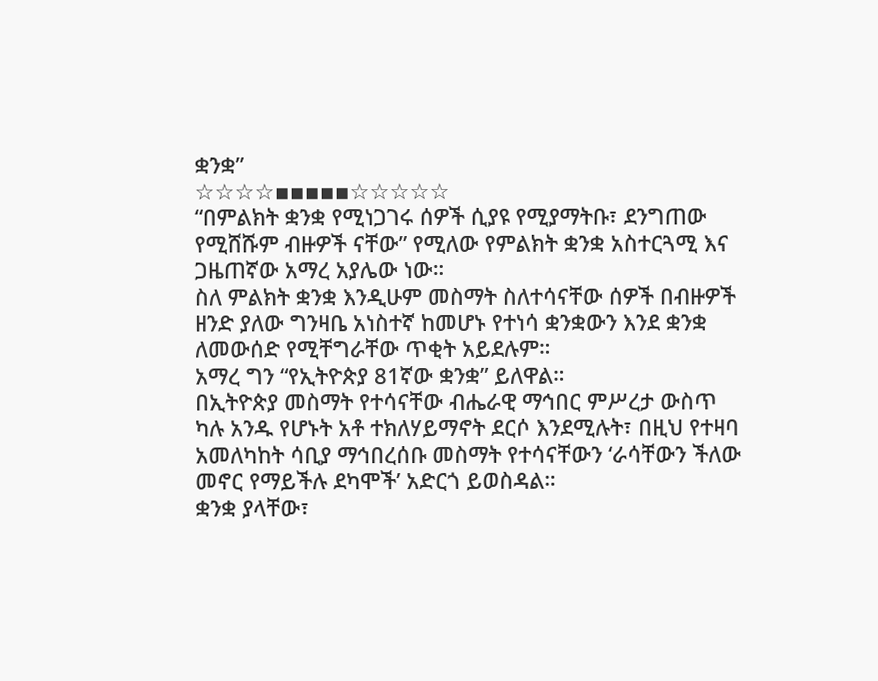ቋንቋ”
☆☆☆☆▪▪▪▪▪☆☆☆☆☆
“በምልክት ቋንቋ የሚነጋገሩ ሰዎች ሲያዩ የሚያማትቡ፣ ደንግጠው የሚሸሹም ብዙዎች ናቸው” የሚለው የምልክት ቋንቋ አስተርጓሚ እና ጋዜጠኛው አማረ አያሌው ነው።
ስለ ምልክት ቋንቋ እንዲሁም መስማት ስለተሳናቸው ሰዎች በብዙዎች ዘንድ ያለው ግንዛቤ አነስተኛ ከመሆኑ የተነሳ ቋንቋውን እንደ ቋንቋ ለመውሰድ የሚቸግራቸው ጥቂት አይደሉም።
አማረ ግን “የኢትዮጵያ 81ኛው ቋንቋ” ይለዋል።
በኢትዮጵያ መስማት የተሳናቸው ብሔራዊ ማኅበር ምሥረታ ውስጥ ካሉ አንዱ የሆኑት አቶ ተክለሃይማኖት ደርሶ እንደሚሉት፣ በዚህ የተዛባ አመለካከት ሳቢያ ማኅበረሰቡ መስማት የተሳናቸውን ‘ራሳቸውን ችለው መኖር የማይችሉ ደካሞች’ አድርጎ ይወስዳል።
ቋንቋ ያላቸው፣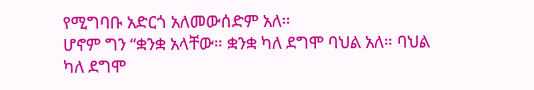የሚግባቡ አድርጎ አለመውሰድም አለ።
ሆኖም ግን “ቋንቋ አላቸው። ቋንቋ ካለ ደግሞ ባህል አለ። ባህል ካለ ደግሞ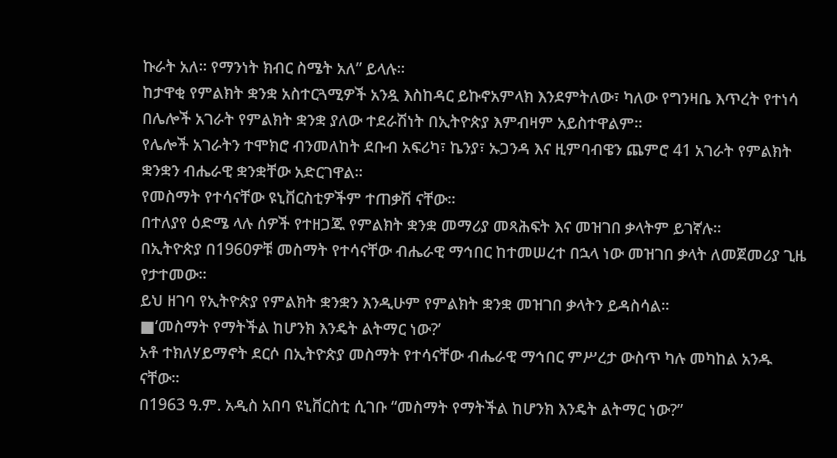ኩራት አለ። የማንነት ክብር ስሜት አለ” ይላሉ።
ከታዋቂ የምልክት ቋንቋ አስተርጓሚዎች አንዷ እስከዳር ይኩኖአምላክ እንደምትለው፣ ካለው የግንዛቤ እጥረት የተነሳ በሌሎች አገራት የምልክት ቋንቋ ያለው ተደራሽነት በኢትዮጵያ እምብዛም አይስተዋልም።
የሌሎች አገራትን ተሞክሮ ብንመለከት ደቡብ አፍሪካ፣ ኬንያ፣ ኡጋንዳ እና ዚምባብዌን ጨምሮ 41 አገራት የምልክት ቋንቋን ብሔራዊ ቋንቋቸው አድርገዋል።
የመስማት የተሳናቸው ዩኒቨርስቲዎችም ተጠቃሽ ናቸው።
በተለያየ ዕድሜ ላሉ ሰዎች የተዘጋጁ የምልክት ቋንቋ መማሪያ መጻሕፍት እና መዝገበ ቃላትም ይገኛሉ።
በኢትዮጵያ በ1960ዎቹ መስማት የተሳናቸው ብሔራዊ ማኅበር ከተመሠረተ በኋላ ነው መዝገበ ቃላት ለመጀመሪያ ጊዜ የታተመው።
ይህ ዘገባ የኢትዮጵያ የምልክት ቋንቋን እንዲሁም የምልክት ቋንቋ መዝገበ ቃላትን ይዳስሳል።
■‘መስማት የማትችል ከሆንክ እንዴት ልትማር ነው?’
አቶ ተክለሃይማኖት ደርሶ በኢትዮጵያ መስማት የተሳናቸው ብሔራዊ ማኅበር ምሥረታ ውስጥ ካሉ መካከል አንዱ ናቸው።
በ1963 ዓ.ም. አዲስ አበባ ዩኒቨርስቲ ሲገቡ “መስማት የማትችል ከሆንክ እንዴት ልትማር ነው?”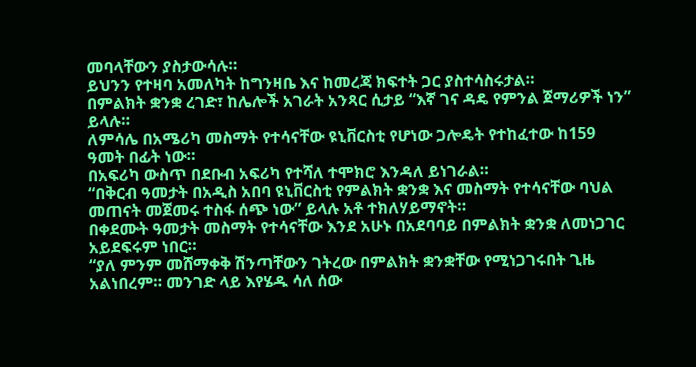መባላቸውን ያስታውሳሉ።
ይህንን የተዛባ አመለካት ከግንዛቤ እና ከመረጃ ክፍተት ጋር ያስተሳስሩታል።
በምልክት ቋንቋ ረገድ፣ ከሌሎች አገራት አንጻር ሲታይ “እኛ ገና ዳዴ የምንል ጀማሪዎች ነን” ይላሉ።
ለምሳሌ በአሜሪካ መስማት የተሳናቸው ዩኒቨርስቲ የሆነው ጋሎዴት የተከፈተው ከ159 ዓመት በፊት ነው።
በአፍሪካ ውስጥ በደቡብ አፍሪካ የተሻለ ተሞክሮ እንዳለ ይነገራል።
“በቅርብ ዓመታት በአዲስ አበባ ዩኒቨርስቲ የምልክት ቋንቋ እና መስማት የተሳናቸው ባህል መጠናት መጀመሩ ተስፋ ሰጭ ነው” ይላሉ አቶ ተክለሃይማኖት።
በቀደሙት ዓመታት መስማት የተሳናቸው እንደ አሁኑ በአደባባይ በምልክት ቋንቋ ለመነጋገር አይደፍሩም ነበር።
“ያለ ምንም መሸማቀቅ ሽንጣቸውን ገትረው በምልክት ቋንቋቸው የሚነጋገሩበት ጊዜ አልነበረም። መንገድ ላይ እየሄዱ ሳለ ሰው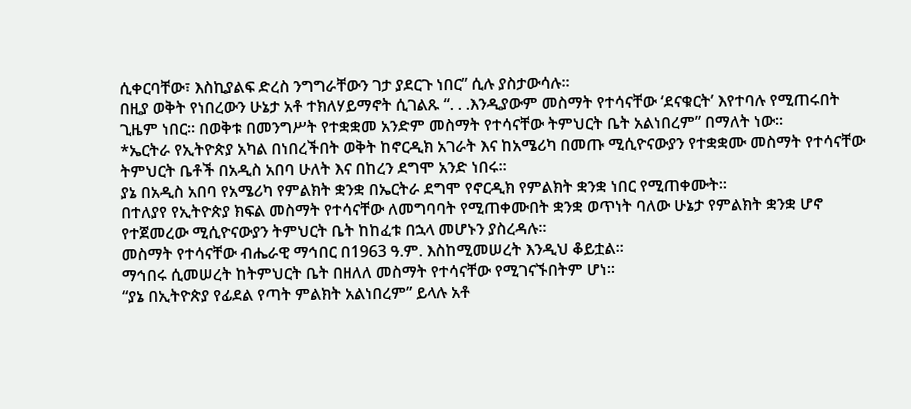ሲቀርባቸው፣ እስኪያልፍ ድረስ ንግግራቸውን ገታ ያደርጉ ነበር” ሲሉ ያስታውሳሉ።
በዚያ ወቅት የነበረውን ሁኔታ አቶ ተክለሃይማኖት ሲገልጹ “. . .እንዲያውም መስማት የተሳናቸው ‘ደናቁርት’ እየተባሉ የሚጠሩበት ጊዜም ነበር። በወቅቱ በመንግሥት የተቋቋመ አንድም መስማት የተሳናቸው ትምህርት ቤት አልነበረም” በማለት ነው።
*ኤርትራ የኢትዮጵያ አካል በነበረችበት ወቅት ከኖርዲክ አገራት እና ከአሜሪካ በመጡ ሚሲዮናውያን የተቋቋሙ መስማት የተሳናቸው ትምህርት ቤቶች በአዲስ አበባ ሁለት እና በከረን ደግሞ አንድ ነበሩ።
ያኔ በአዲስ አበባ የአሜሪካ የምልክት ቋንቋ በኤርትራ ደግሞ የኖርዲክ የምልክት ቋንቋ ነበር የሚጠቀሙት።
በተለያየ የኢትዮጵያ ክፍል መስማት የተሳናቸው ለመግባባት የሚጠቀሙበት ቋንቋ ወጥነት ባለው ሁኔታ የምልክት ቋንቋ ሆኖ የተጀመረው ሚሲዮናውያን ትምህርት ቤት ከከፈቱ በኋላ መሆኑን ያስረዳሉ።
መስማት የተሳናቸው ብሔራዊ ማኅበር በ1963 ዓ.ም. እስከሚመሠረት እንዲህ ቆይቷል።
ማኅበሩ ሲመሠረት ከትምህርት ቤት በዘለለ መስማት የተሳናቸው የሚገናኙበትም ሆነ።
“ያኔ በኢትዮጵያ የፊደል የጣት ምልክት አልነበረም” ይላሉ አቶ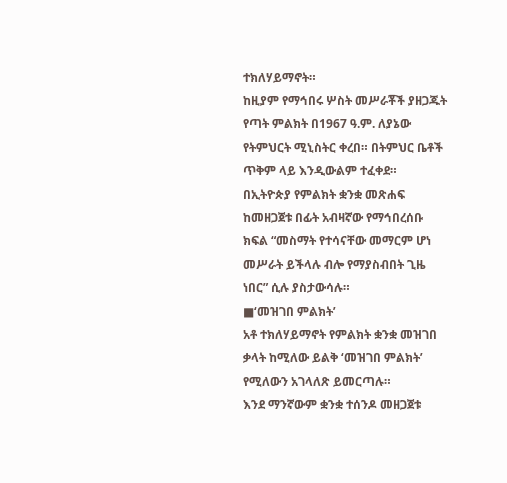ተክለሃይማኖት።
ከዚያም የማኅበሩ ሦስት መሥራቾች ያዘጋጁት የጣት ምልክት በ1967 ዓ.ም. ለያኔው የትምህርት ሚኒስትር ቀረበ። በትምህር ቤቶች ጥቅም ላይ እንዲውልም ተፈቀደ።
በኢትዮጵያ የምልክት ቋንቋ መጽሐፍ ከመዘጋጀቱ በፊት አብዛኛው የማኅበረሰቡ ክፍል “መስማት የተሳናቸው መማርም ሆነ መሥራት ይችላሉ ብሎ የማያስብበት ጊዜ ነበር” ሲሉ ያስታውሳሉ።
■‘መዝገበ ምልክት’
አቶ ተክለሃይማኖት የምልክት ቋንቋ መዝገበ ቃላት ከሚለው ይልቅ ‘መዝገበ ምልክት’ የሚለውን አገላለጽ ይመርጣሉ።
እንደ ማንኛውም ቋንቋ ተሰንዶ መዘጋጀቱ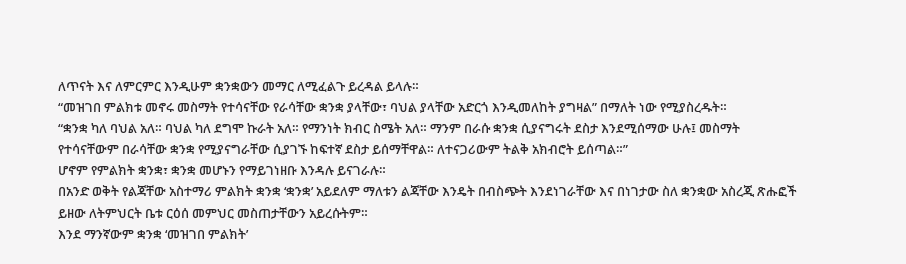ለጥናት እና ለምርምር እንዲሁም ቋንቋውን መማር ለሚፈልጉ ይረዳል ይላሉ።
“መዝገበ ምልክቱ መኖሩ መስማት የተሳናቸው የራሳቸው ቋንቋ ያላቸው፣ ባህል ያላቸው አድርጎ እንዲመለከት ያግዛል” በማለት ነው የሚያስረዱት።
“ቋንቋ ካለ ባህል አለ። ባህል ካለ ደግሞ ኩራት አለ። የማንነት ክብር ስሜት አለ። ማንም በራሱ ቋንቋ ሲያናግሩት ደስታ እንደሚሰማው ሁሉ፤ መስማት የተሳናቸውም በራሳቸው ቋንቋ የሚያናግራቸው ሲያገኙ ከፍተኛ ደስታ ይሰማቸዋል። ለተናጋሪውም ትልቅ አክብሮት ይሰጣል።”
ሆኖም የምልክት ቋንቋ፣ ቋንቋ መሆኑን የማይገነዘቡ እንዳሉ ይናገራሉ።
በአንድ ወቅት የልጃቸው አስተማሪ ምልክት ቋንቋ ‘ቋንቋ’ አይደለም ማለቱን ልጃቸው እንዴት በብስጭት እንደነገራቸው እና በነገታው ስለ ቋንቋው አስረጂ ጽሑፎች ይዘው ለትምህርት ቤቱ ርዕሰ መምህር መስጠታቸውን አይረሱትም።
እንደ ማንኛውም ቋንቋ ‘መዝገበ ምልክት’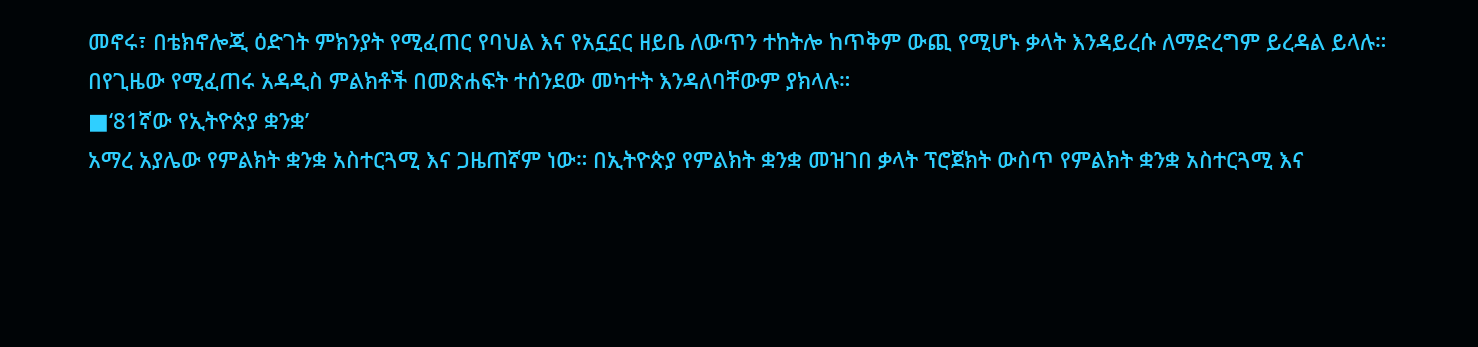መኖሩ፣ በቴክኖሎጂ ዕድገት ምክንያት የሚፈጠር የባህል እና የአኗኗር ዘይቤ ለውጥን ተከትሎ ከጥቅም ውጪ የሚሆኑ ቃላት እንዳይረሱ ለማድረግም ይረዳል ይላሉ።
በየጊዜው የሚፈጠሩ አዳዲስ ምልክቶች በመጽሐፍት ተሰንደው መካተት እንዳለባቸውም ያክላሉ።
■‘81ኛው የኢትዮጵያ ቋንቋ’
አማረ አያሌው የምልክት ቋንቋ አስተርጓሚ እና ጋዜጠኛም ነው። በኢትዮጵያ የምልክት ቋንቋ መዝገበ ቃላት ፕሮጀክት ውስጥ የምልክት ቋንቋ አስተርጓሚ እና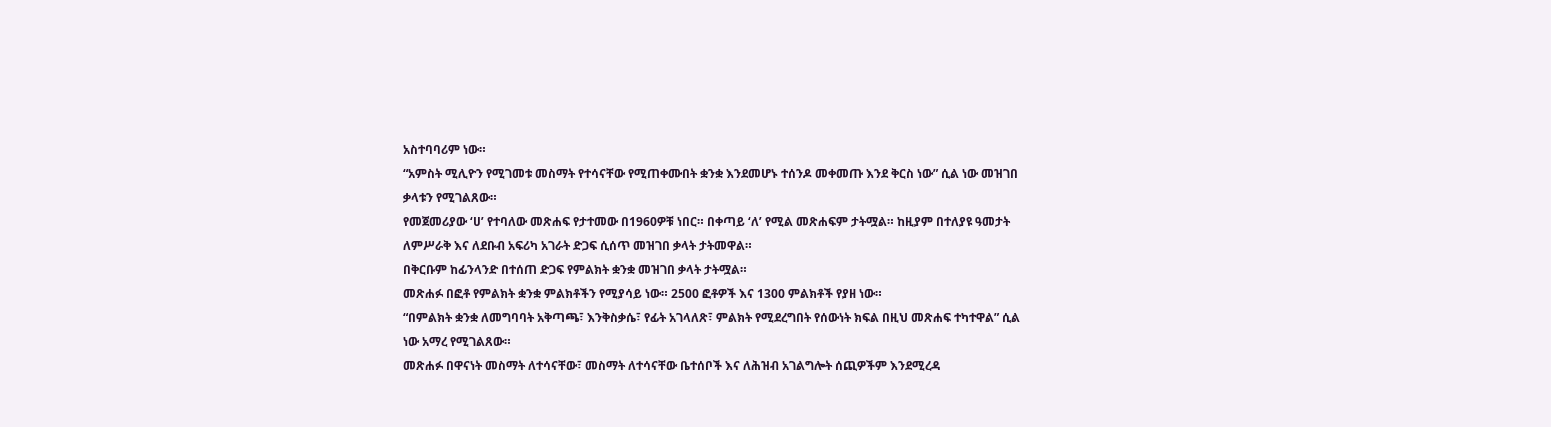አስተባባሪም ነው።
“አምስት ሚሊዮን የሚገመቱ መስማት የተሳናቸው የሚጠቀሙበት ቋንቋ እንደመሆኑ ተሰንዶ መቀመጡ እንደ ቅርስ ነው” ሲል ነው መዝገበ ቃላቱን የሚገልጸው።
የመጀመሪያው ‘ሀ’ የተባለው መጽሐፍ የታተመው በ1960ዎቹ ነበር። በቀጣይ ‘ለ’ የሚል መጽሐፍም ታትሟል። ከዚያም በተለያዩ ዓመታት ለምሥራቅ እና ለደቡብ አፍሪካ አገራት ድጋፍ ሲሰጥ መዝገበ ቃላት ታትመዋል።
በቅርቡም ከፊንላንድ በተሰጠ ድጋፍ የምልክት ቋንቋ መዝገበ ቃላት ታትሟል።
መጽሐፉ በፎቶ የምልክት ቋንቋ ምልክቶችን የሚያሳይ ነው። 2500 ፎቶዎች እና 1300 ምልክቶች የያዘ ነው።
“በምልክት ቋንቋ ለመግባባት አቅጣጫ፣ እንቅስቃሴ፣ የፊት አገላለጽ፣ ምልክት የሚደረግበት የሰውነት ክፍል በዚህ መጽሐፍ ተካተዋል” ሲል ነው አማረ የሚገልጸው።
መጽሐፉ በዋናነት መስማት ለተሳናቸው፣ መስማት ለተሳናቸው ቤተሰቦች እና ለሕዝብ አገልግሎት ሰጪዎችም እንደሚረዳ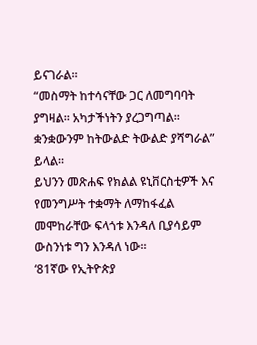ይናገራል።
“መስማት ከተሳናቸው ጋር ለመግባባት ያግዛል። አካታችነትን ያረጋግጣል። ቋንቋውንም ከትውልድ ትውልድ ያሻግራል” ይላል።
ይህንን መጽሐፍ የክልል ዩኒቨርስቲዎች እና የመንግሥት ተቋማት ለማከፋፈል መሞከራቸው ፍላጎቱ እንዳለ ቢያሳይም ውስንነቱ ግን እንዳለ ነው።
‘81ኛው የኢትዮጵያ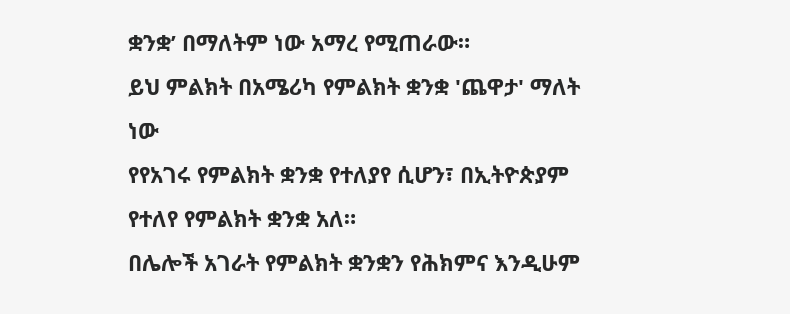ቋንቋ’ በማለትም ነው አማረ የሚጠራው።
ይህ ምልክት በአሜሪካ የምልክት ቋንቋ 'ጨዋታ' ማለት ነው
የየአገሩ የምልክት ቋንቋ የተለያየ ሲሆን፣ በኢትዮጵያም የተለየ የምልክት ቋንቋ አለ።
በሌሎች አገራት የምልክት ቋንቋን የሕክምና እንዲሁም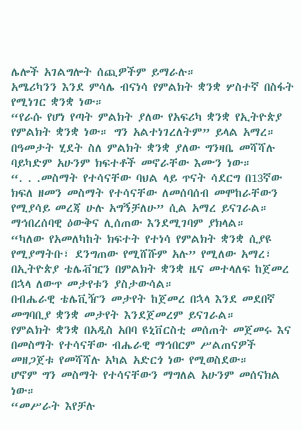ሌሎች አገልግሎት ሰጪዎችም ይማራሉ።
አሜሪካንን እንደ ምሳሌ ብናነሳ የምልክት ቋንቋ ሦስተኛ በስፋት የሚነገር ቋንቋ ነው።
“የራሱ የሆነ የጣት ምልክት ያለው የአፍሪካ ቋንቋ የኢትዮጵያ የምልክት ቋንቋ ነው። ግን አልተነገረለትም” ይላል አማረ።
በዓመታት ሂደት ስለ ምልክት ቋንቋ ያለው ግንዛቤ መሻሻሉ ባይካድም አሁንም ክፍተቶች መኖራቸው እሙን ነው።
“. . .መስማት የተሳናቸው ባህል ላይ ጥናት ሳደርግ በ13ኛው ክፍለ ዘመን መስማት የተሳናቸው ለመሰባሰብ መሞከራቸውን የሚያሳይ መረጃ ሁሉ አግኝቻለሁ” ሲል አማረ ይናገራል።
ማኅበረሰባዊ ዕውቅና ሊሰጠው እንደሚገባም ያክላል።
“ካለው የአመለካከት ክፍተት የተነሳ የምልክት ቋንቋ ሲያዩ የሚያማትቡ፣ ደንግጠው የሚሸሹም አሉ” የሚለው አማረ፣ በኢትዮጵያ ቴሌቭዢን በምልክት ቋንቋ ዜና መተላለፍ ከጀመረ በኋላ ለውጥ መታየቱን ያስታውሳል።
በብሔራዊ ቴሌቪዥን መታየት ከጀመረ በኋላ እንደ መደበኛ መግባቢያ ቋንቋ መታየት እንደጀመረም ይናገራል።
የምልክት ቋንቋ በአዲስ አበባ ዩኒቨርስቲ መሰጠት መጀመሩ እና በመስማት የተሳናቸው ብሔራዊ ማኅበርም ሥልጠናዎች መዘጋጀቱ የመሻሻሉ አካል አድርጎ ነው የሚወስደው።
ሆኖም ግን መስማት የተሳናቸውን ማግለል አሁንም መሰናክል ነው።
“መሥራት እየቻሉ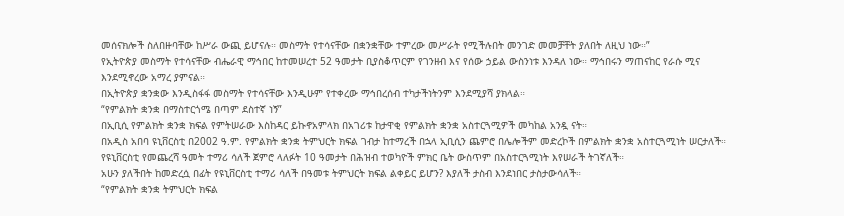መሰናክሎች ስለበዙባቸው ከሥራ ውጪ ይሆናሉ። መስማት የተሳናቸው በቋንቋቸው ተምረው መሥራት የሚችሉበት መንገድ መመቻቸት ያለበት ለዚህ ነው።”
የኢትዮጵያ መስማት የተሳናቸው ብሔራዊ ማኅበር ከተመሠረተ 52 ዓመታት ቢያስቆጥርም የገንዘብ እና የሰው ኃይል ውስንነቱ እንዳለ ነው። ማኅበሩን ማጠናከር የራሱ ሚና እንደሚኖረው አማረ ያምናል።
በኢትዮጵያ ቋንቋው እንዲስፋፋ መስማት የተሳናቸው እንዲሁም የተቀረው ማኅበረሰብ ተካታችነትንም እንደሚያሻ ያክላል።
“የምልክት ቋንቋ በማስተርጎሜ በጣም ደስተኛ ነኝ”
በኢቢሲ የምልክት ቋንቋ ክፍል የምትሠራው እስከዳር ይኩኖአምላክ በአገሪቱ ከታዋቂ የምልክት ቋንቋ አስተርጓሚዎች መካከል አንዷ ናት።
በአዲስ አበባ ዩኒቨርስቲ በ2002 ዓ.ም. የምልክት ቋንቋ ትምህርት ክፍል ገብታ ከተማረች በኋላ ኢቢሲን ጨምሮ በሌሎችም መድረኮች በምልክት ቋንቋ አስተርጓሚነት ሠርታለች።
የዩኒቨርስቲ የመጨረሻ ዓመት ተማሪ ሳለች ጀምሮ ላለፉት 10 ዓመታት በሕዝብ ተወካዮች ምክር ቤት ውስጥም በአስተርጓሚነት እየሠራች ትገኛለች።
አሁን ያለችበት ከመድረሷ በፊት የዩኒቨርስቲ ተማሪ ሳለች በዓመቱ ትምህርት ክፍል ልቀይር ይሆን? እያለች ታስብ እንደነበር ታስታውሳለች።
“የምልክት ቋንቋ ትምህርት ክፍል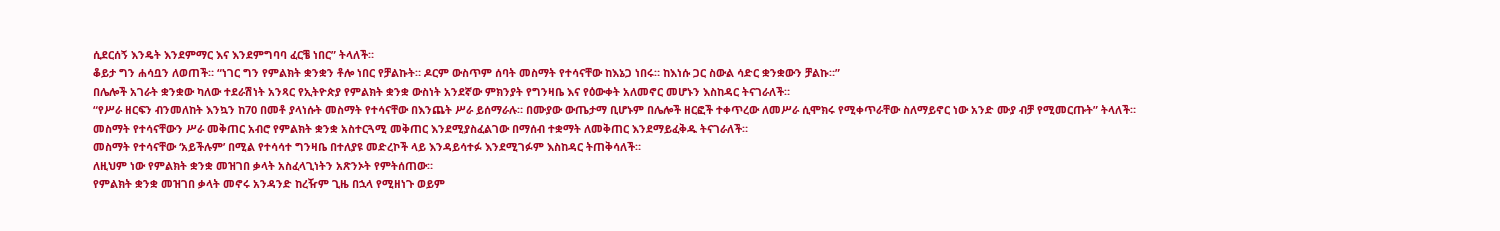ሲደርሰኝ እንዴት እንደምማር እና እንደምግባባ ፈርቼ ነበር” ትላለች።
ቆይታ ግን ሐሳቧን ለወጠች። “ነገር ግን የምልክት ቋንቋን ቶሎ ነበር የቻልኩት። ዶርም ውስጥም ሰባት መስማት የተሳናቸው ከእኔጋ ነበሩ። ከእነሱ ጋር ስውል ሳድር ቋንቋውን ቻልኩ።”
በሌሎች አገራት ቋንቋው ካለው ተደራሽነት አንጻር የኢትዮጵያ የምልክት ቋንቋ ውስነት አንደኛው ምክንያት የግንዛቤ እና የዕውቀት አለመኖር መሆኑን እስከዳር ትናገራለች።
“የሥራ ዘርፍን ብንመለከት እንኳን ከ70 በመቶ ያላነሱት መስማት የተሳናቸው በእንጨት ሥራ ይሰማራሉ። በሙያው ውጤታማ ቢሆኑም በሌሎች ዘርፎች ተቀጥረው ለመሥራ ሲሞክሩ የሚቀጥራቸው ስለማይኖር ነው አንድ ሙያ ብቻ የሚመርጡት” ትላለች።
መስማት የተሳናቸውን ሥራ መቅጠር አብሮ የምልክት ቋንቋ አስተርጓሚ መቅጠር እንደሚያስፈልገው በማሰብ ተቋማት ለመቅጠር እንደማይፈቅዱ ትናገራለች።
መስማት የተሳናቸው ‘አይችሉም’ በሚል የተሳሳተ ግንዛቤ በተለያዩ መድረኮች ላይ እንዳይሳተፉ እንደሚገፉም እስከዳር ትጠቅሳለች።
ለዚህም ነው የምልክት ቋንቋ መዝገበ ቃላት አስፈላጊነትን አጽንኦት የምትሰጠው።
የምልክት ቋንቋ መዝገበ ቃላት መኖሩ አንዳንድ ከረዥም ጊዜ በኋላ የሚዘነጉ ወይም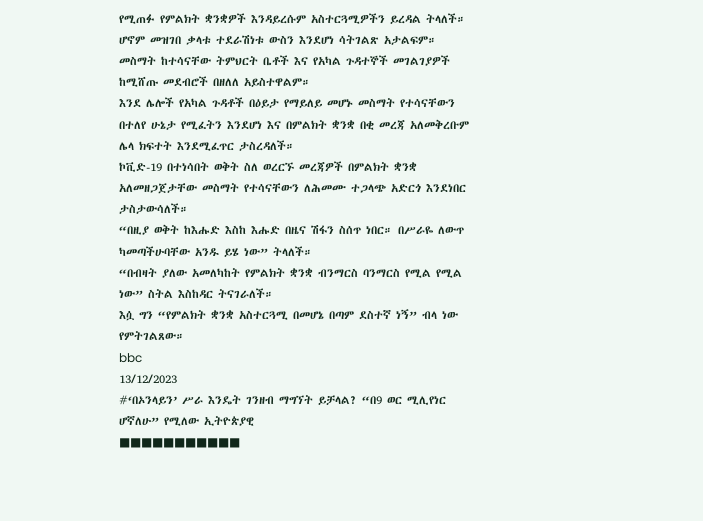የሚጠፉ የምልክት ቋንቋዎች እንዳይረሱም አስተርጓሚዎችን ይረዳል ትላለች።
ሆኖም መዝገበ ቃላቱ ተደራሽነቱ ውስን እንደሆነ ሳትገልጽ አታልፍም።
መስማት ከተሳናቸው ትምህርት ቤቶች እና የአካል ጉዳተኞች መገልገያዎች ከሚሸጡ መደብሮች በዘለለ አይስተዋልም።
እንደ ሌሎች የአካል ጉዳቶች በዕይታ የማይለይ መሆኑ መስማት የተሳናቸውን በተለየ ሁኔታ የሚፈትን እንደሆነ እና በምልክት ቋንቋ በቂ መረጃ አለመቅረቡም ሌላ ክፍተት እንደሚፈጥር ታስረዳለች።
ኮቪድ-19 በተነሳበት ወቅት ስለ ወረርኙ መረጃዎች በምልክት ቋንቋ አለመዘጋጀታቸው መስማት የተሳናቸውን ለሕመሙ ተጋላጭ አድርጎ እንደነበር ታስታውሳለች።
“በዚያ ወቅት ከእሑድ እስከ እሑድ በዜና ሽፋን ስሰጥ ነበር። በሥራዬ ለውጥ ካመጣችሁባቸው አንዱ ይሄ ነው” ትላለች።
“በብዛት ያለው አመለካከት የምልክት ቋንቋ ብንማርስ ባንማርስ የሚል የሚል ነው” ስትል እስከዳር ትናገራለች።
እሷ ግን “የምልክት ቋንቋ አስተርጓሚ በመሆኔ በጣም ደስተኛ ነኝ” ብላ ነው የምትገልጸው።
bbc
13/12/2023
#‘በኦንላይን’ ሥራ እንዴት ገንዘብ ማግኘት ይቻላል? “በ9 ወር ሚሊየነር ሆኛለሁ” የሚለው ኢትዮጵያዊ
■■■■■■■■■■■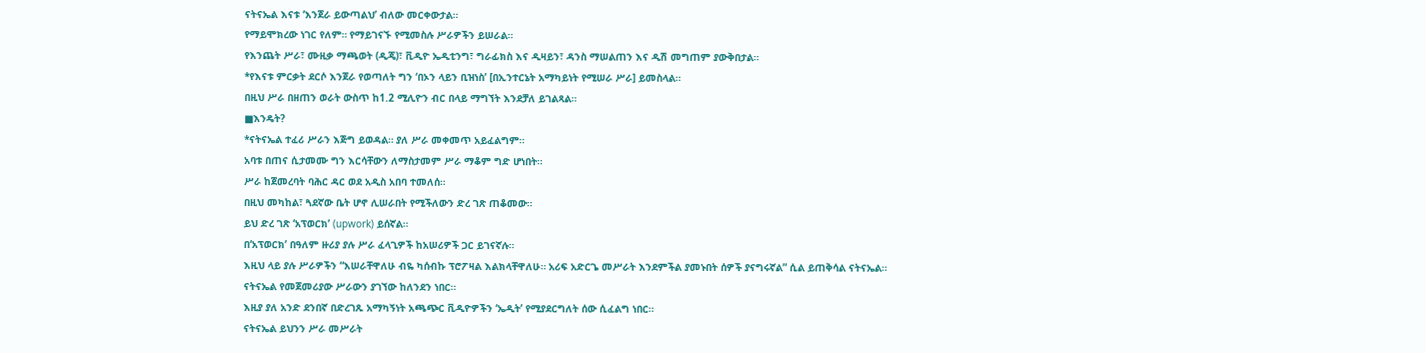ናትናኤል እናቱ ‘እንጀራ ይውጣልህ’ ብለው መርቀውታል።
የማይሞክረው ነገር የለም። የማይገናኙ የሚመስሉ ሥራዎችን ይሠራል።
የእንጨት ሥራ፣ ሙዚቃ ማጫወት (ዲጄ)፣ ቪዲዮ ኤዲቲንግ፣ ግራፊክስ እና ዲዛይን፣ ዳንስ ማሠልጠን እና ዲሽ መግጠም ያውቅበታል።
*የእናቱ ምርቃት ደርሶ እንጀራ የወጣለት ግን ‘በኦን ላይን ቢዝነስ’ [በኢንተርኔት አማካይነት የሚሠራ ሥራ] ይመስላል።
በዚህ ሥራ በዘጠን ወራት ውስጥ ከ1.2 ሚሊዮን ብር በላይ ማግኘት እንደቻለ ይገልጻል።
■እንዴት?
*ናትናኤል ተፈሪ ሥራን እጅግ ይወዳል። ያለ ሥራ መቀመጥ አይፈልግም።
አባቱ በጠና ሲታመሙ ግን እርሳቸውን ለማስታመም ሥራ ማቆም ግድ ሆነበት።
ሥራ ከጀመረባት ባሕር ዳር ወደ አዲስ አበባ ተመለሰ።
በዚህ መካከል፣ ጓደኛው ቤት ሆኖ ሊሠራበት የሚችለውን ድረ ገጽ ጠቆመው።
ይህ ድረ ገጽ ‘አፕወርክ’ (upwork) ይሰኛል።
በ‘አፕወርክ’ በዓለም ዙሪያ ያሉ ሥራ ፈላጊዎች ከአሠሪዎች ጋር ይገናኛሉ።
እዚህ ላይ ያሉ ሥራዎችን “እሠራቸዋለሁ ብዬ ካሰብኩ ፕሮፖዛል እልክላቸዋለሁ። አሪፍ አድርጌ መሥራት እንደምችል ያመኑበት ሰዎች ያናግሩኛል” ሲል ይጠቅሳል ናትናኤል።
ናትናኤል የመጀመሪያው ሥራውን ያገኘው ከለንደን ነበር።
እዚያ ያለ አንድ ደንበኛ በድረገጹ አማካኝነት አጫጭር ቪዲዮዎችን ‘ኤዲት’ የሚያደርግለት ሰው ሲፈልግ ነበር።
ናትናኤል ይህንን ሥራ መሥራት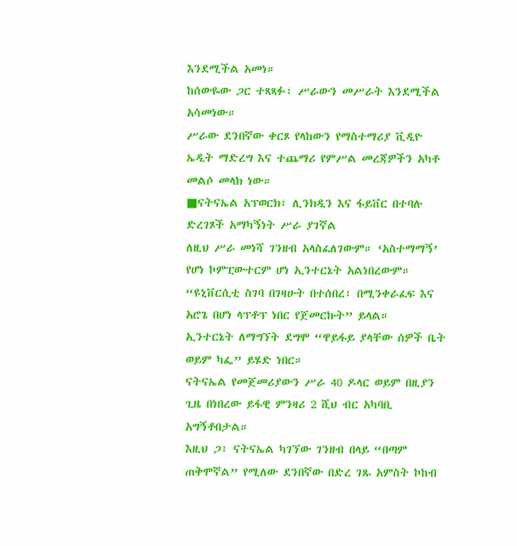እንደሚችል አመነ።
ከሰውዬው ጋር ተጻጻፉ፣ ሥራውን መሥራት እንደሚችል አሳመነው።
ሥራው ደንበኛው ቀርጾ የላከውን የማስተማሪያ ቪዲዮ ኤዲት ማድረግ እና ተጨማሪ የምሥል መረጃዎችን አካቶ መልሶ መላክ ነው።
■ናትናኤል አፕወርክ፣ ሊንክዲን እና ፋይቨር በተባሉ ድረገጾች አማካኝነት ሥራ ያገኛል
ለዚህ ሥራ መነሻ ገንዘብ አላስፈለገውም። ‘አስተማማኝ’ የሆነ ኮምፒውተርም ሆነ ኢንተርኔት አልነበረውም።
“ዩኒቨርሲቲ ስገባ በገዛሁት በተሰበረ፣ በሚንቀራፈፍ እና አሮጌ በሆነ ላፕቶፕ ነበር የጀመርኩት” ይላል።
ኢንተርኔት ለማግኘት ደግሞ “ዋይፋይ ያላቸው ሰዎች ቤት ወይም ካፌ” ይሄድ ነበር።
ናትናኤል የመጀመሪያውን ሥራ 40 ዶላር ወይም በዚያን ጊዜ በነበረው ይፋዊ ምንዛሪ 2 ሺህ ብር አካባቢ አግኝቶበታል።
እዚህ ጋ፣ ናትናኤል ካገኘው ገንዘብ በላይ “በጣም ጠቅሞኛል” የሚለው ደንበኛው በድረ ገጹ አምስት ኮከብ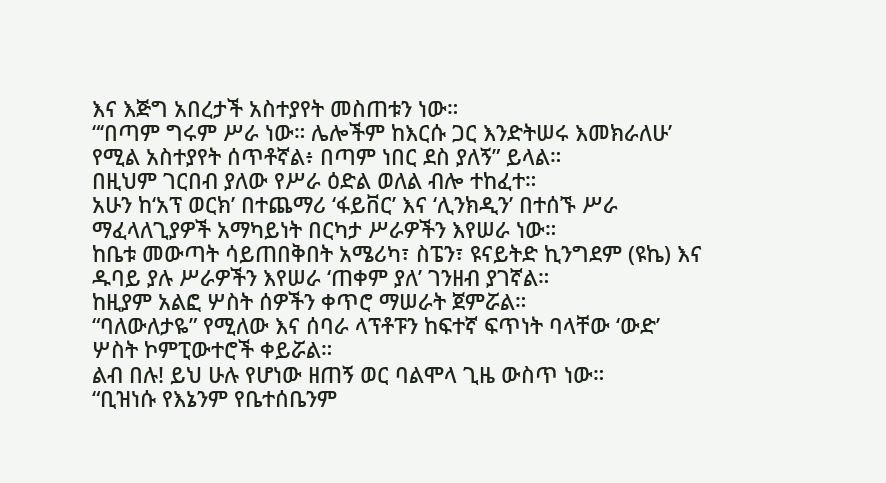እና እጅግ አበረታች አስተያየት መስጠቱን ነው።
“‘በጣም ግሩም ሥራ ነው። ሌሎችም ከእርሱ ጋር እንድትሠሩ እመክራለሁ’ የሚል አስተያየት ሰጥቶኛል፥ በጣም ነበር ደስ ያለኝ” ይላል።
በዚህም ገርበብ ያለው የሥራ ዕድል ወለል ብሎ ተከፈተ።
አሁን ከ‘አፕ ወርክ’ በተጨማሪ ‘ፋይቨር’ እና ‘ሊንክዲን’ በተሰኙ ሥራ ማፈላለጊያዎች አማካይነት በርካታ ሥራዎችን እየሠራ ነው።
ከቤቱ መውጣት ሳይጠበቅበት አሜሪካ፣ ስፔን፣ ዩናይትድ ኪንግደም (ዩኬ) እና ዱባይ ያሉ ሥራዎችን እየሠራ ‘ጠቀም ያለ’ ገንዘብ ያገኛል።
ከዚያም አልፎ ሦስት ሰዎችን ቀጥሮ ማሠራት ጀምሯል።
“ባለውለታዬ” የሚለው እና ሰባራ ላፕቶፑን ከፍተኛ ፍጥነት ባላቸው ‘ውድ’ ሦስት ኮምፒውተሮች ቀይሯል።
ልብ በሉ! ይህ ሁሉ የሆነው ዘጠኝ ወር ባልሞላ ጊዜ ውስጥ ነው።
“ቢዝነሱ የእኔንም የቤተሰቤንም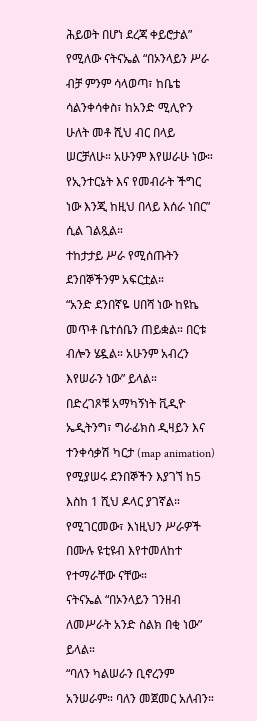ሕይወት በሆነ ደረጃ ቀይሮታል” የሚለው ናትናኤል “በኦንላይን ሥራ ብቻ ምንም ሳላወጣ፣ ከቤቴ ሳልንቀሳቀስ፣ ከአንድ ሚሊዮን ሁለት መቶ ሺህ ብር በላይ ሠርቻለሁ። አሁንም እየሠራሁ ነው። የኢንተርኔት እና የመብራት ችግር ነው እንጂ ከዚህ በላይ እሰራ ነበር” ሲል ገልጿል።
ተከታታይ ሥራ የሚሰጡትን ደንበኞችንም አፍርቷል።
“አንድ ደንበኛዬ ሀበሻ ነው ከዩኬ መጥቶ ቤተሰቤን ጠይቋል። በርቱ ብሎን ሄዷል። አሁንም አብረን እየሠራን ነው” ይላል።
በድረገጾቹ አማካኝነት ቪዲዮ ኤዲትንግ፣ ግራፊክስ ዲዛይን እና ተንቀሳቃሽ ካርታ (map animation) የሚያሠሩ ደንበኞችን እያገኘ ከ5 እስከ 1 ሺህ ዶላር ያገኛል።
የሚገርመው፣ እነዚህን ሥራዎች በሙሉ ዩቲዩብ እየተመለከተ የተማራቸው ናቸው።
ናትናኤል “በኦንላይን ገንዘብ ለመሥራት አንድ ስልክ በቂ ነው” ይላል።
“ባለን ካልሠራን ቢኖረንም አንሠራም። ባለን መጀመር አለብን።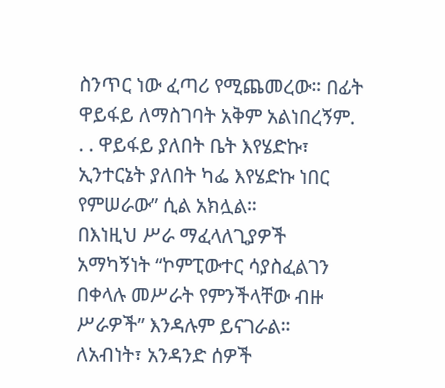ስንጥር ነው ፈጣሪ የሚጨመረው። በፊት ዋይፋይ ለማስገባት አቅም አልነበረኝም. . . ዋይፋይ ያለበት ቤት እየሄድኩ፣ ኢንተርኔት ያለበት ካፌ እየሄድኩ ነበር የምሠራው” ሲል አክሏል።
በእነዚህ ሥራ ማፈላለጊያዎች አማካኝነት “ኮምፒውተር ሳያስፈልገን በቀላሉ መሥራት የምንችላቸው ብዙ ሥራዎች” እንዳሉም ይናገራል።
ለአብነት፣ አንዳንድ ሰዎች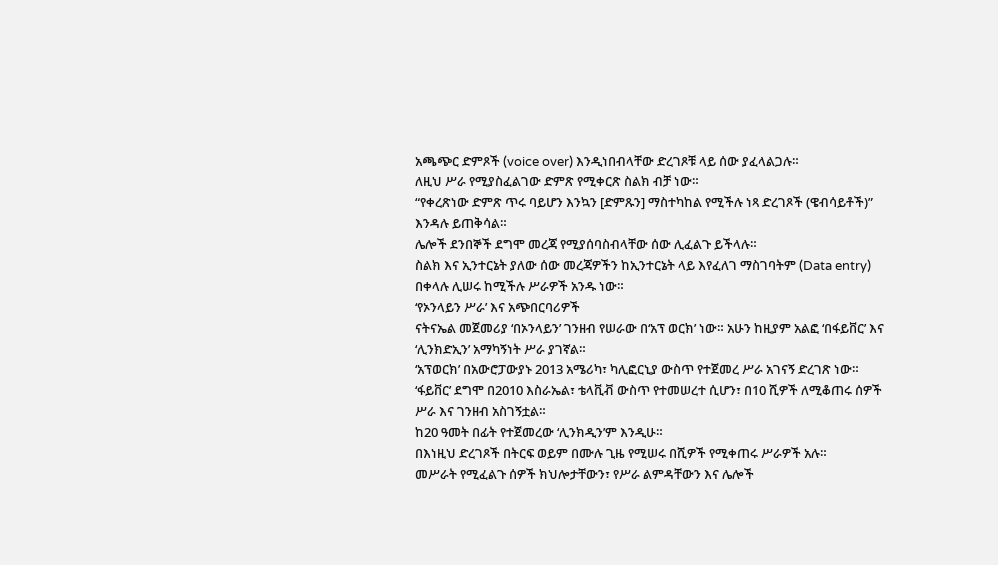አጫጭር ድምጾች (voice over) እንዲነበብላቸው ድረገጾቹ ላይ ሰው ያፈላልጋሉ።
ለዚህ ሥራ የሚያስፈልገው ድምጽ የሚቀርጽ ስልክ ብቻ ነው።
“የቀረጽነው ድምጽ ጥሩ ባይሆን እንኳን [ድምጹን] ማስተካከል የሚችሉ ነጻ ድረገጾች (ዌብሳይቶች)” እንዳሉ ይጠቅሳል።
ሌሎች ደንበኞች ደግሞ መረጃ የሚያሰባስብላቸው ሰው ሊፈልጉ ይችላሉ።
ስልክ እና ኢንተርኔት ያለው ሰው መረጃዎችን ከኢንተርኔት ላይ እየፈለገ ማስገባትም (Data entry) በቀላሉ ሊሠሩ ከሚችሉ ሥራዎች አንዱ ነው።
‘የኦንላይን ሥራ’ እና አጭበርባሪዎች
ናትናኤል መጀመሪያ ‘በኦንላይን’ ገንዘብ የሠራው በ‘አፕ ወርክ’ ነው። አሁን ከዚያም አልፎ ‘በፋይቨር’ እና ‘ሊንክድኢን’ አማካኝነት ሥራ ያገኛል።
‘አፕወርክ’ በአውሮፓውያኑ 2013 አሜሪካ፣ ካሊፎርኒያ ውስጥ የተጀመረ ሥራ አገናኝ ድረገጽ ነው።
‘ፋይቨር’ ደግሞ በ2010 እስራኤል፣ ቴላቪቭ ውስጥ የተመሠረተ ሲሆን፣ በ10 ሺዎች ለሚቆጠሩ ሰዎች ሥራ እና ገንዘብ አስገኝቷል።
ከ20 ዓመት በፊት የተጀመረው ‘ሊንክዲን’ም እንዲሁ።
በእነዚህ ድረገጾች በትርፍ ወይም በሙሉ ጊዜ የሚሠሩ በሺዎች የሚቀጠሩ ሥራዎች አሉ።
መሥራት የሚፈልጉ ሰዎች ክህሎታቸውን፣ የሥራ ልምዳቸውን እና ሌሎች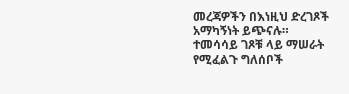መረጃዎችን በእነዚህ ድረገጾች አማካኝነት ይጭናሉ።
ተመሳሳይ ገጾቹ ላይ ማሠራት የሚፈልጉ ግለሰቦች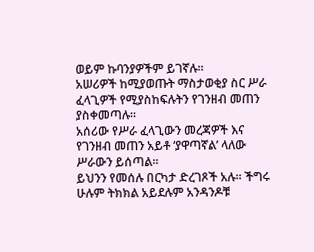ወይም ኩባንያዎችም ይገኛሉ።
አሠሪዎች ከሚያወጡት ማስታወቂያ ስር ሥራ ፈላጊዎች የሚያስከፍሉትን የገንዘብ መጠን ያስቀመጣሉ።
አሰሪው የሥራ ፈላጊውን መረጃዎች እና የገንዘብ መጠን አይቶ ‘ያዋጣኛል’ ላለው ሥራውን ይሰጣል።
ይህንን የመሰሉ በርካታ ድረገጾች አሉ። ችግሩ ሁሉም ትክክል አይደሉም አንዳንዶቹ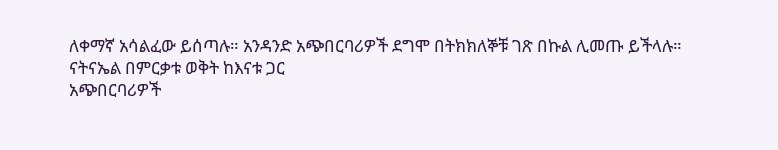ለቀማኛ አሳልፈው ይሰጣሉ። አንዳንድ አጭበርባሪዎች ደግሞ በትክክለኞቹ ገጽ በኩል ሊመጡ ይችላሉ።
ናትናኤል በምርቃቱ ወቅት ከእናቱ ጋር
አጭበርባሪዎች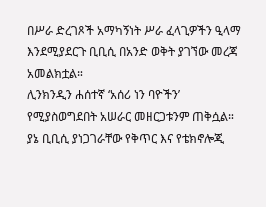በሥራ ድረገጾች አማካኝነት ሥራ ፈላጊዎችን ዒላማ እንደሚያደርጉ ቢቢሲ በአንድ ወቅት ያገኘው መረጃ አመልክቷል።
ሊንክንዲን ሐሰተኛ ‘አሰሪ ነን ባዮችን’ የሚያስወግደበት አሠራር መዘርጋቱንም ጠቅሷል።
ያኔ ቢቢሲ ያነጋገራቸው የቅጥር እና የቴክኖሎጂ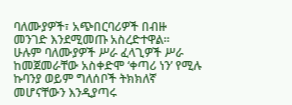ባለሙያዎች፣ አጭበርባሪዎች በብዙ መንገድ እንደሚመጡ አስረድተዋል።
ሁሉም ባለሙያዎች ሥራ ፈላጊዎች ሥራ ከመጀመራቸው አስቀድሞ ‘ቀጣሪ ነን’ የሚሉ ኩባንያ ወይም ግለሰቦች ትክክለኛ መሆናቸውን እንዲያጣሩ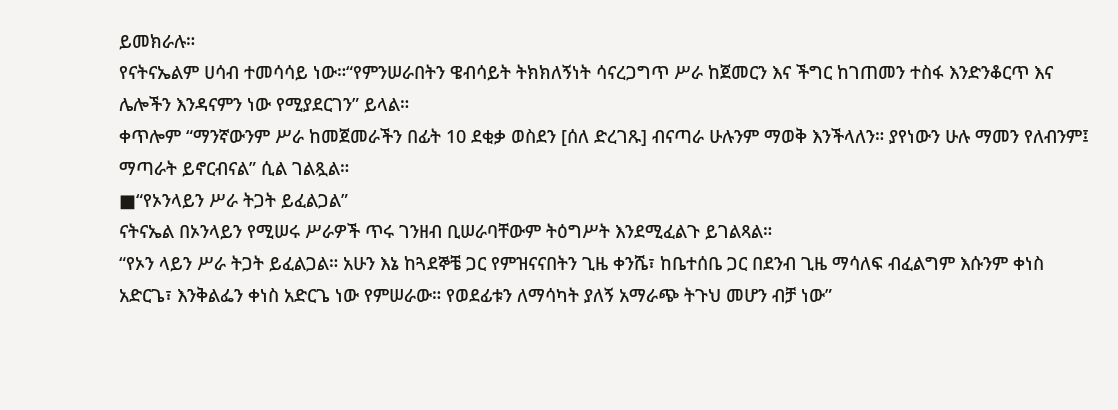ይመክራሉ።
የናትናኤልም ሀሳብ ተመሳሳይ ነው።“የምንሠራበትን ዌብሳይት ትክክለኝነት ሳናረጋግጥ ሥራ ከጀመርን እና ችግር ከገጠመን ተስፋ እንድንቆርጥ እና ሌሎችን እንዳናምን ነው የሚያደርገን” ይላል።
ቀጥሎም “ማንኛውንም ሥራ ከመጀመራችን በፊት 10 ደቂቃ ወስደን [ሰለ ድረገጹ] ብናጣራ ሁሉንም ማወቅ እንችላለን። ያየነውን ሁሉ ማመን የለብንም፤ ማጣራት ይኖርብናል” ሲል ገልጿል።
■“የኦንላይን ሥራ ትጋት ይፈልጋል”
ናትናኤል በኦንላይን የሚሠሩ ሥራዎች ጥሩ ገንዘብ ቢሠራባቸውም ትዕግሥት እንደሚፈልጉ ይገልጻል።
“የኦን ላይን ሥራ ትጋት ይፈልጋል። አሁን እኔ ከጓደኞቼ ጋር የምዝናናበትን ጊዜ ቀንሼ፣ ከቤተሰቤ ጋር በደንብ ጊዜ ማሳለፍ ብፈልግም እሱንም ቀነስ አድርጌ፣ እንቅልፌን ቀነስ አድርጌ ነው የምሠራው። የወደፊቱን ለማሳካት ያለኝ አማራጭ ትጉህ መሆን ብቻ ነው”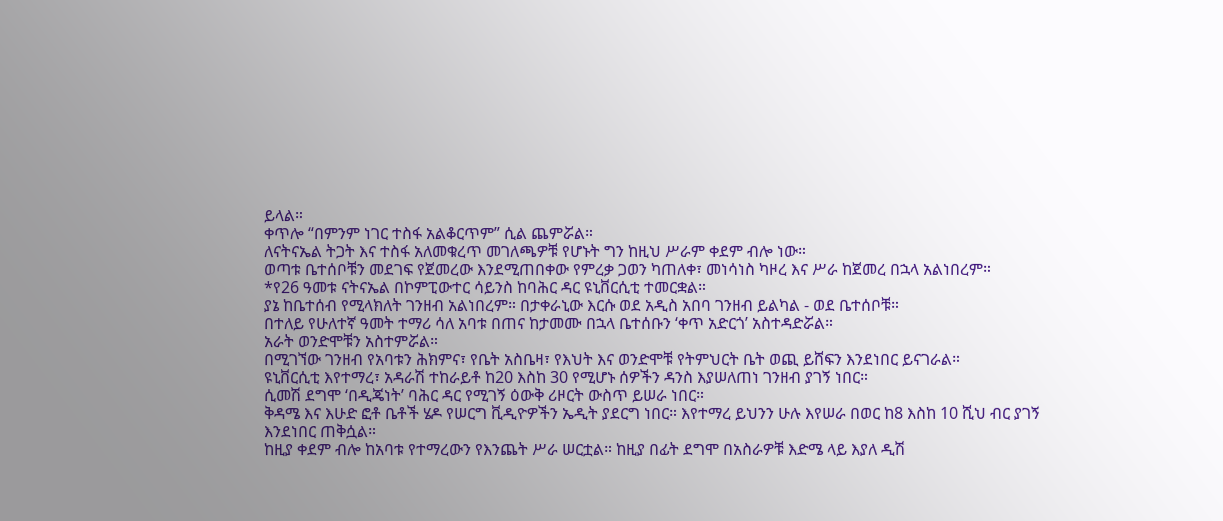ይላል።
ቀጥሎ “በምንም ነገር ተስፋ አልቆርጥም” ሲል ጨምሯል።
ለናትናኤል ትጋት እና ተስፋ አለመቁረጥ መገለጫዎቹ የሆኑት ግን ከዚህ ሥራም ቀደም ብሎ ነው።
ወጣቱ ቤተሰቦቹን መደገፍ የጀመረው እንደሚጠበቀው የምረቃ ጋወን ካጠለቀ፣ መነሳነስ ካዞረ እና ሥራ ከጀመረ በኋላ አልነበረም።
*የ26 ዓመቱ ናትናኤል በኮምፒውተር ሳይንስ ከባሕር ዳር ዩኒቨርሲቲ ተመርቋል።
ያኔ ከቤተሰብ የሚላክለት ገንዘብ አልነበረም። በታቀራኒው እርሱ ወደ አዲስ አበባ ገንዘብ ይልካል - ወደ ቤተሰቦቹ።
በተለይ የሁለተኛ ዓመት ተማሪ ሳለ አባቱ በጠና ከታመሙ በኋላ ቤተሰቡን ‘ቀጥ አድርጎ’ አስተዳድሯል።
አራት ወንድሞቹን አስተምሯል።
በሚገኘው ገንዘብ የአባቱን ሕክምና፣ የቤት አስቤዛ፣ የእህት እና ወንድሞቹ የትምህርት ቤት ወጪ ይሸፍን እንደነበር ይናገራል።
ዩኒቨርሲቲ እየተማረ፣ አዳራሽ ተከራይቶ ከ20 እስከ 30 የሚሆኑ ሰዎችን ዳንስ እያሠለጠነ ገንዘብ ያገኝ ነበር።
ሲመሽ ደግሞ ‘በዲጄነት’ ባሕር ዳር የሚገኝ ዕውቅ ሪዞርት ውስጥ ይሠራ ነበር።
ቅዳሜ እና እሁድ ፎቶ ቤቶች ሄዶ የሠርግ ቪዲዮዎችን ኤዲት ያደርግ ነበር። እየተማረ ይህንን ሁሉ እየሠራ በወር ከ8 እስከ 10 ሺህ ብር ያገኝ እንደነበር ጠቅሷል።
ከዚያ ቀደም ብሎ ከአባቱ የተማረውን የእንጨት ሥራ ሠርቷል። ከዚያ በፊት ደግሞ በአስራዎቹ እድሜ ላይ እያለ ዲሽ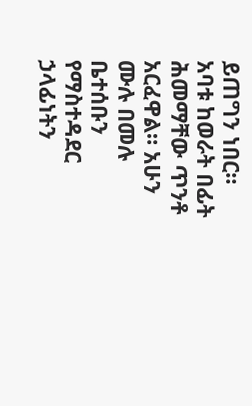ይጠግን ነበር።
አባቱ ከወራት በፊት ሕመማቸው ጥንቶ አርፈዋል። አሁን ሙሉ በመሉ ቤተሰቡን የማስተዳደር ኃላፊነትን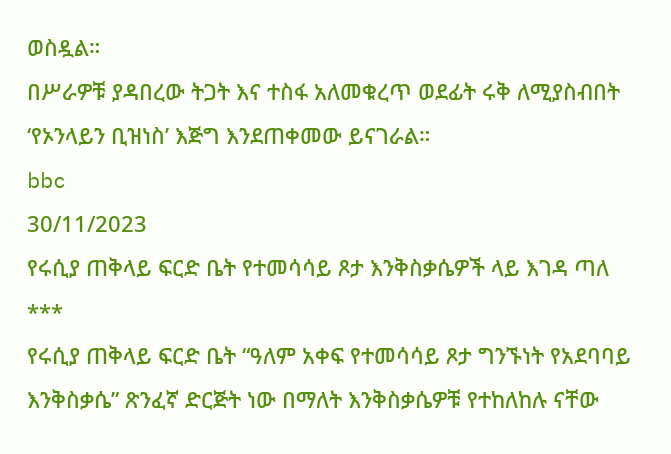ወስዷል።
በሥራዎቹ ያዳበረው ትጋት እና ተስፋ አለመቁረጥ ወደፊት ሩቅ ለሚያስብበት ‘የኦንላይን ቢዝነስ’ እጅግ እንደጠቀመው ይናገራል።
bbc
30/11/2023
የሩሲያ ጠቅላይ ፍርድ ቤት የተመሳሳይ ጾታ እንቅስቃሴዎች ላይ እገዳ ጣለ
***
የሩሲያ ጠቅላይ ፍርድ ቤት “ዓለም አቀፍ የተመሳሳይ ጾታ ግንኙነት የአደባባይ እንቅስቃሴ” ጽንፈኛ ድርጅት ነው በማለት እንቅስቃሴዎቹ የተከለከሉ ናቸው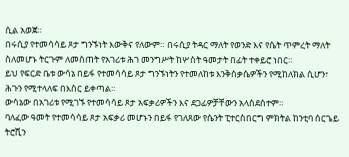ሲል አወጀ።
በሩሲያ የተመሳሳይ ጾታ ግንኙነት እውቅና የለውም። በሩሲያ ትዳር ማለት የወንድ እና የሴት ጥምረት ማለት ስለመሆኑ ትርጉም ለመስጠት የአገሪቱ ሕገ መንግሥት ከሦስት ዓመታት በፊት ተቀይሮ ነበር።
ይህ የፍርድ ቤቱ ውሳኔ በይፋ የተመሳሳይ ጾታ ግንኙነትን የተመለከቱ እንቅስቃሴዎችን የሚከለክል ሲሆን፣ ሕጉን የሚተላለፍ በእስር ይቀጣል።
ውሳኔው በአገሪቱ የሚገኙ የተመሳሳይ ጾታ አፍቃሪዎችን እና ደጋፊዎቻቸውን አላስደሰተም።
ባለፈው ዓመት የተመሳሳይ ጾታ አፍቃሪ መሆኑን በይፋ የገለጸው የሴንት ፒተርስበርግ ምክትል ከንቲባ ሰርጌይ ትሮሺን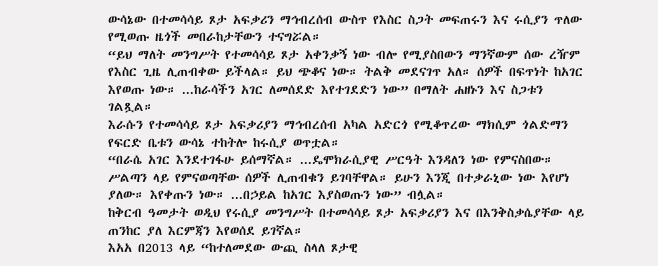ውሳኔው በተመሳሳይ ጾታ አፍቃሪን ማኅብረሰብ ውስጥ የእስር ስጋት መፍጠሩን እና ሩሲያን ጥለው የሚወጡ ዜጎች መበራከታቸውን ተናግሯል።
“ይህ ማለት መንግሥት የተመሳሳይ ጾታ አቀንቃኝ ነው ብሎ የሚያስበውን ማንኛውም ሰው ረዥም የእስር ጊዜ ሊጠብቀው ይችላል። ይህ ጭቆና ነው። ትልቅ መደናገጥ አለ። ሰዎች በፍጥነት ከአገር እየወጡ ነው። ...ከራሳችን አገር ለመሰደድ እየተገደድን ነው” በማለት ሐዘኑን እና ስጋቱን ገልጿል።
እራሱን የተመሳሳይ ጾታ አፍቃሪያን ማኅብረሰብ አካል አድርጎ የሚቆጥረው ማክሲም ጎልድማን የፍርድ ቤቱን ውሳኔ ተከትሎ ከሩሲያ ወጥቷል።
“በራሴ አገር እንደተገፋሁ ይሰማኛል። ...ዴሞክራሲያዊ ሥርዓት እንዳለን ነው የምናስበው። ሥልጣን ላይ የምናወጣቸው ሰዎች ሊጠብቁን ይገባቸዋል። ይሁን እንጂ በተቃራኒው ነው እየሆነ ያለው። እየቀጡን ነው። ...በኃይል ከአገር እያስወጡን ነው” ብሏል።
ከቅርብ ዓመታት ወዲህ የሩሲያ መንግሥት በተመሳሳይ ጾታ አፍቃሪያን እና በእንቅስቃሴያቸው ላይ ጠንከር ያለ እርምጃን እየወሰደ ይገኛል።
እአአ በ2013 ላይ “ከተለመደው ውጪ ስላለ ጾታዊ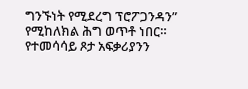ግንኙነት የሚደረግ ፕሮፖጋንዳን” የሚከለክል ሕግ ወጥቶ ነበር።
የተመሳሳይ ጾታ አፍቃሪያንን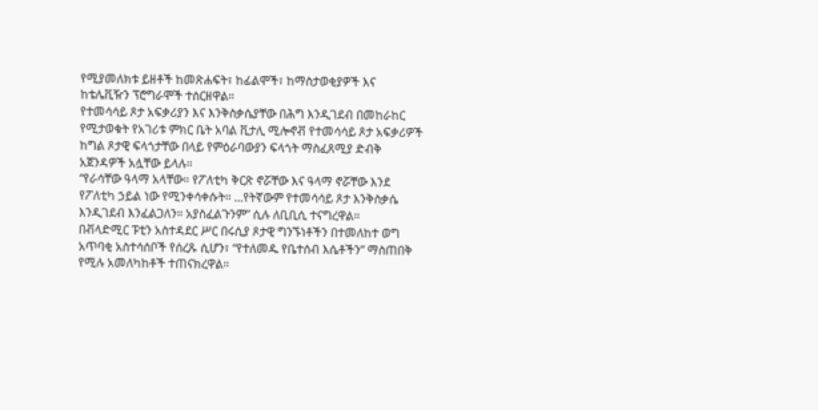የሚያመለክቱ ይዘቶች ከመጽሐፍት፣ ከፊልሞች፣ ከማስታወቂያዎች እና ከቴሌቪዥን ፕሮግራሞች ተሰርዘዋል።
የተመሳሳይ ጾታ አፍቃሪያን እና እንቅስቃሴያቸው በሕግ እንዲገደብ በመከራከር የሚታወቁት የአገሪቱ ምክር ቤት አባል ቪታሊ ሚሎኖቭ የተመሳሳይ ጾታ አፍቃሪዎች ከግል ጾታዊ ፍላጎታቸው በላይ የምዕራባውያን ፍላጎት ማስፈጸሚያ ድብቅ አጀንዳዎች አሏቸው ይላሉ።
“የራሳቸው ዓላማ አላቸው። የፖለቲካ ቅርጽ ኖሯቸው እና ዓላማ ኖሯቸው እንደ የፖለቲካ ኃይል ነው የሚንቀሳቀሱት። ...የትኛውም የተመሳሳይ ጾታ እንቅስቃሴ እንዲገደብ እንፈልጋለን። አያስፈልጉንም” ሲሉ ለቢቢሲ ተናግረዋል።
በቭላድሚር ፑቲን አስተዳደር ሥር በሩሲያ ጾታዊ ግንኙነቶችን በተመለከተ ወግ አጥባቂ አስተሳሰቦች የሰረጹ ሲሆን፣ “የተለመዱ የቤተሰብ እሴቶችን” ማስጠበቅ የሚሉ አመለካከቶች ተጠናክረዋል።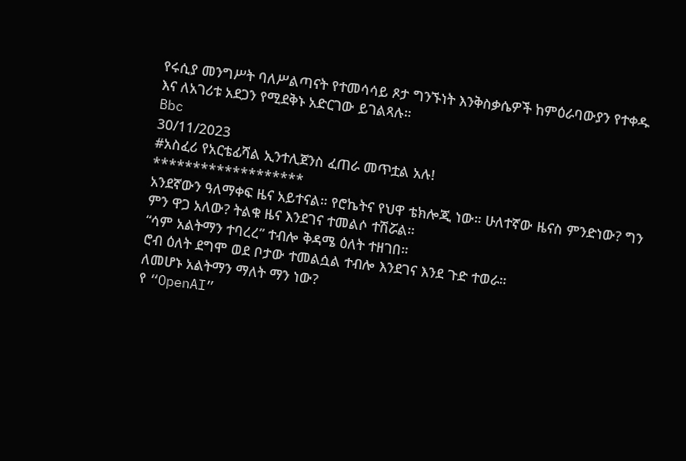የሩሲያ መንግሥት ባለሥልጣናት የተመሳሳይ ጾታ ግንኙነት እንቅስቃሴዎች ከምዕራባውያን የተቀዱ እና ለአገሪቱ አደጋን የሚደቅኑ አድርገው ይገልጻሉ።
Bbc
30/11/2023
#አስፈሪ የአርቴፊሻል ኢንተሊጀንስ ፈጠራ መጥቷል አሉ!
*******************
አንደኛውን ዓለማቀፍ ዜና አይተናል። የሮኬትና የህዋ ቴክሎጂ ነው። ሁለተኛው ዜናስ ምንድነው? ግን ምን ዋጋ አለው? ትልቁ ዜና እንደገና ተመልሶ ተሽሯል።
“ሳም አልትማን ተባረረ” ተብሎ ቅዳሜ ዕለት ተዘገበ።
ሮብ ዕለት ደግሞ ወደ ቦታው ተመልሷል ተብሎ እንደገና እንደ ጉድ ተወራ።
ለመሆኑ አልትማን ማለት ማን ነው?
የ “OpenAI”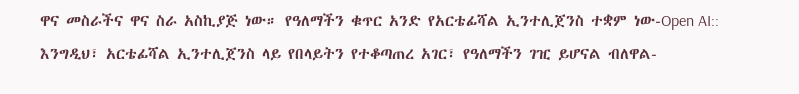ዋና መስራችና ዋና ስራ አስኪያጅ ነው። የዓለማችን ቁጥር አንድ የአርቴፊሻል ኢንተሊጀንስ ተቋም ነው-Open AI::
እንግዲህ፣ አርቴፊሻል ኢንተሊጀንስ ላይ የበላይትን የተቆጣጠረ አገር፣ የዓለማችን ገዢ ይሆናል ብለዋል-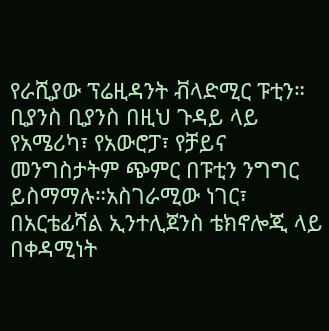የራሺያው ፕሬዚዳንት ቭላድሚር ፑቲን።
ቢያንስ ቢያንስ በዚህ ጉዳይ ላይ የአሜሪካ፣ የአውሮፓ፣ የቻይና መንግስታትም ጭምር በፑቲን ንግግር ይስማማሉ።አስገራሚው ነገር፣ በአርቴፊሻል ኢንተሊጀንስ ቴክኖሎጂ ላይ በቀዳሚነት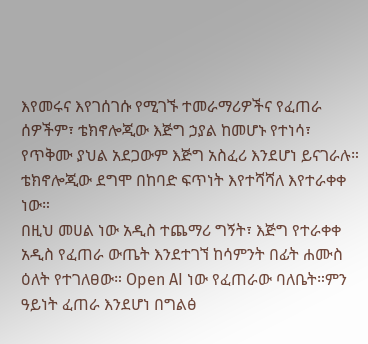እየመሩና እየገሰገሱ የሚገኙ ተመራማሪዎችና የፈጠራ ሰዎችም፣ ቴክኖሎጂው እጅግ ኃያል ከመሆኑ የተነሳ፣ የጥቅሙ ያህል አደጋውም እጅግ አስፈሪ እንደሆነ ይናገራሉ።
ቴክኖሎጂው ደግሞ በከባድ ፍጥነት እየተሻሻለ እየተራቀቀ ነው።
በዚህ መሀል ነው አዲስ ተጨማሪ ግኝት፣ እጅግ የተራቀቀ አዲስ የፈጠራ ውጤት እንደተገኘ ከሳምንት በፊት ሐሙስ ዕለት የተገለፀው። Open AI ነው የፈጠራው ባለቤት።ምን ዓይነት ፈጠራ እንደሆነ በግልፅ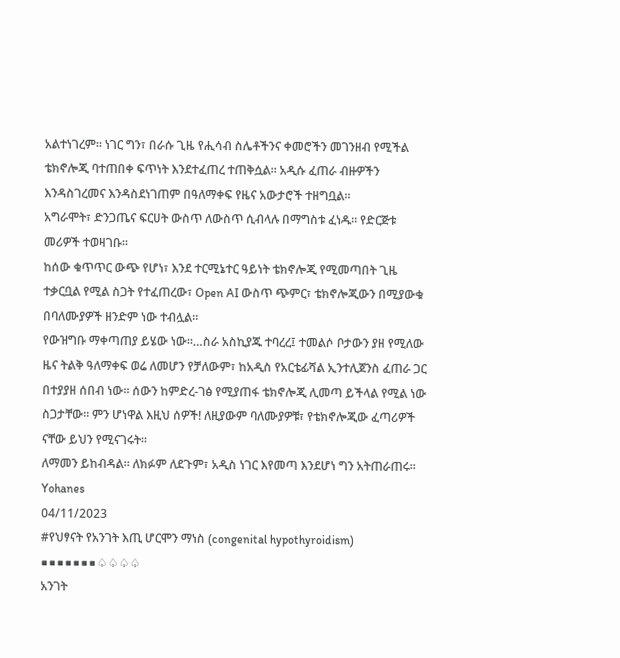አልተነገረም። ነገር ግን፣ በራሱ ጊዜ የሒሳብ ስሌቶችንና ቀመሮችን መገንዘብ የሚችል ቴክኖሎጂ ባተጠበቀ ፍጥነት እንደተፈጠረ ተጠቅሷል። አዲሱ ፈጠራ ብዙዎችን እንዳስገረመና እንዳስደነገጠም በዓለማቀፍ የዜና አውታሮች ተዘግቧል።
አግራሞት፣ ድንጋጤና ፍርሀት ውስጥ ለውስጥ ሲብላሉ በማግስቱ ፈነዱ። የድርጅቱ መሪዎች ተወዛገቡ።
ከሰው ቁጥጥር ውጭ የሆነ፣ እንደ ተርሚኔተር ዓይነት ቴክኖሎጂ የሚመጣበት ጊዜ ተቃርቧል የሚል ስጋት የተፈጠረው፣ Open AI ውስጥ ጭምር፣ ቴክኖሎጂውን በሚያውቁ በባለሙያዎች ዘንድም ነው ተብሏል።
የውዝግቡ ማቀጣጠያ ይሄው ነው።…ስራ አስኪያጁ ተባረረ፤ ተመልሶ ቦታውን ያዘ የሚለው ዜና ትልቅ ዓለማቀፍ ወሬ ለመሆን የቻለውም፣ ከአዲስ የአርቴፊሻል ኢንተሊጀንስ ፈጠራ ጋር በተያያዘ ሰበብ ነው። ሰውን ከምድረ-ገፅ የሚያጠፋ ቴክኖሎጂ ሊመጣ ይችላል የሚል ነው ስጋታቸው። ምን ሆነዋል እዚህ ሰዎች! ለዚያውም ባለሙያዎቹ፣ የቴክኖሎጂው ፈጣሪዎች ናቸው ይህን የሚናገሩት።
ለማመን ይከብዳል። ለክፉም ለደጉም፣ አዲስ ነገር እየመጣ እንደሆነ ግን አትጠራጠሩ።
Yohanes
04/11/2023
#የህፃናት የአንገት እጢ ሆርሞን ማነስ (congenital hypothyroidism)
■■■■■■■♤♤♤♤
አንገት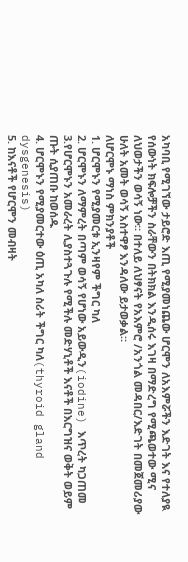አካባቢ የሚገኘው ታይሮድ እጢ የሚያመነጨው ሆርሞን ለአእምሯችን እድገት እና የተለያዪ የሰውነት ክፍሎቻችን ስራቸውን በትክክል እንዲሰሩ እገዛ በማድረግ የሚጫወተው ሚና ለህወታችን ወሳኝ ነው። በተለይ ለህፃናት የአእምሮ /አንጎል መዳበር/እድገት በመጀመሪያው ሁለት አመት ወሳኝ አስተዋፆ እንዳለው ይታወቃል።
ለሆርሞኑ ማነስ ምክንያቶች
1. ሆርሞኑን የሚያመርቱ ኢንዛየም ችግር ካለ
2. ሆርሞኑን ለማምረት በጣም ወሳኝ የሆነው አይውዲን(iodine) እጥረት ካጋጠመ
3.የሆርሞኑን አመራረት ሊያስተጓጉሉ የሚችሉ መድሃኒቶች እናቶች በእርግዝና ወቅት ወይም ጡት ሲያጠቡ ከወሰዱ
4. ሆርሞኑን የሚያመርተው ዕጢ አካለ ስሪት ችግር ካለ(thyroid gland dysgenesis)
5. ከእናቶች የሆርሞን መብዛት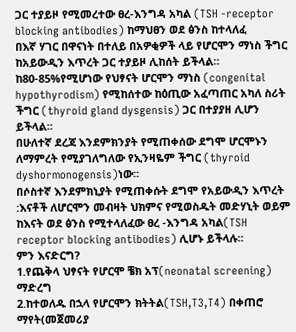ጋር ተያይዞ የሚመረተው ፀረ-እንግዳ አካል (TSH -receptor blocking antibodies) ከማህፀን ወደ ፅንስ ከተላለፈ
በእኛ ሃገር በዋናነት በተለይ በአዎቂዎች ላይ የሆርሞን ማነስ ችግር ከአይውዲን እጥረት ጋር ተያይዞ ሊከሰት ይችላል።
ከ80-85%የሚሆነው የህፃናት ሆርሞን ማነስ (congenital hypothyrodism) የሚከሰተው ከዕጢው አፈጣጠር አካለ ስሪት ችግር (thyroid gland dysgensis) ጋር በተያያዘ ሊሆን ይችላል።
በሁለተኛ ደረጃ እንደምክንያት የሚጠቀሰው ደግሞ ሆርሞኑን ለማምረት የሚያገለግለው የኢንዛዬም ችግር (thyroid dyshormonogensis)ነው።
በሶስተኛ እንደምክኒያት የሚጠቀሱት ደግሞ የአይውዲን እጥረት :እናቶች ለሆርሞን መብዛት ህክምና የሚወስዱት መድሃኒት ወይም ከእናት ወደ ፅንስ የሚተላለፈው ፀረ -እንግዳ አካል(TSH receptor blocking antibodies) ሊሆኑ ይችላሉ።
ምን እናድርግ?
1.የጨቅላ ህፃናት የሆርሞ ቼክ አፕ(neonatal screening) ማድረግ
2.ከተወለዱ በኋላ የሆርሞን ክትትል(TSH,T3,T4) በቀጠሮ ማየት(መጀመሪያ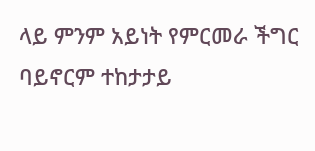ላይ ምንም አይነት የምርመራ ችግር ባይኖርም ተከታታይ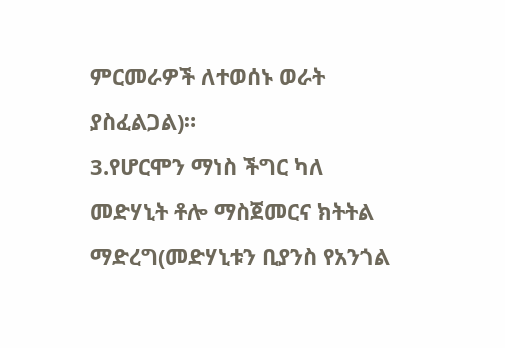ምርመራዎች ለተወሰኑ ወራት ያስፈልጋል)።
3.የሆርሞን ማነስ ችግር ካለ መድሃኒት ቶሎ ማስጀመርና ክትትል ማድረግ(መድሃኒቱን ቢያንስ የአንጎል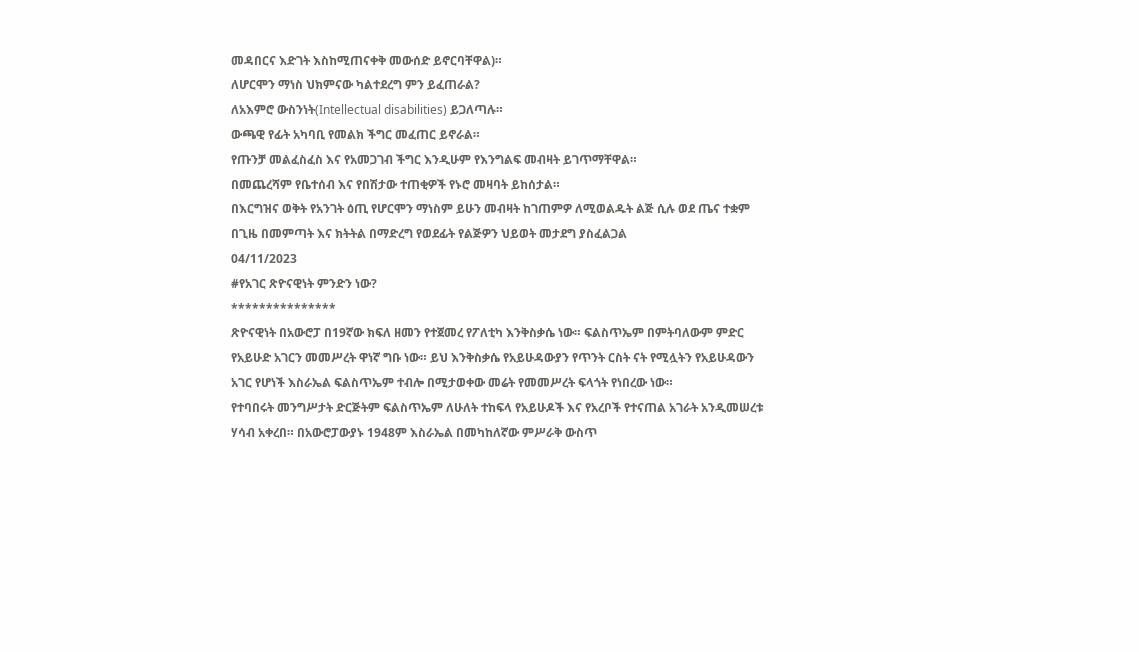መዳበርና እድገት እስከሚጠናቀቅ መውሰድ ይኖርባቸዋል)።
ለሆርሞን ማነስ ህክምናው ካልተደረግ ምን ይፈጠራል?
ለአእምሮ ውስንነት(Intellectual disabilities) ይጋለጣሉ።
ውጫዊ የፊት አካባቢ የመልክ ችግር መፈጠር ይኖራል።
የጡንቻ መልፈስፈስ እና የአመጋገብ ችግር እንዲሁም የእንግልፍ መብዛት ይገጥማቸዋል።
በመጨረሻም የቤተሰብ እና የበሽታው ተጠቂዎች የኑሮ መዛባት ይከሰታል።
በእርግዝና ወቅት የአንገት ዕጢ የሆርሞን ማነስም ይሁን መብዛት ከገጠምዎ ለሚወልዱት ልጅ ሲሉ ወደ ጤና ተቋም በጊዜ በመምጣት እና ክትትል በማድረግ የወደፊት የልጅዎን ህይወት መታደግ ያስፈልጋል
04/11/2023
#የአገር ጽዮናዊነት ምንድን ነው?
***************
ጽዮናዊነት በአውሮፓ በ19ኛው ክፍለ ዘመን የተጀመረ የፖለቲካ እንቅስቃሴ ነው። ፍልስጥኤም በምትባለውም ምድር የአይሁድ አገርን መመሥረት ዋነኛ ግቡ ነው። ይህ እንቅስቃሴ የአይሁዳውያን የጥንት ርስት ናት የሚሏትን የአይሁዳውን አገር የሆነች እስራኤል ፍልስጥኤም ተብሎ በሚታወቀው መሬት የመመሥረት ፍላጎት የነበረው ነው።
የተባበሩት መንግሥታት ድርጅትም ፍልስጥኤም ለሁለት ተከፍላ የአይሁዶች እና የአረቦች የተናጠል አገራት አንዲመሠረቱ ሃሳብ አቀረበ። በአውሮፓውያኑ 1948ም እስራኤል በመካከለኛው ምሥራቅ ውስጥ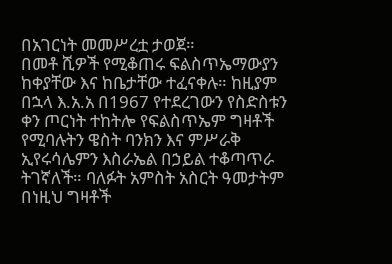በአገርነት መመሥረቷ ታወጀ።
በመቶ ሺዎች የሚቆጠሩ ፍልስጥኤማውያን ከቀያቸው እና ከቤታቸው ተፈናቀሉ። ከዚያም በኋላ እ.አ.አ በ1967 የተደረገውን የስድስቱን ቀን ጦርነት ተከትሎ የፍልስጥኤም ግዛቶች የሚባሉትን ዌስት ባንክን እና ምሥራቅ ኢየሩሳሌምን እስራኤል በኃይል ተቆጣጥራ ትገኛለች። ባለፉት አምስት አስርት ዓመታትም በነዚህ ግዛቶች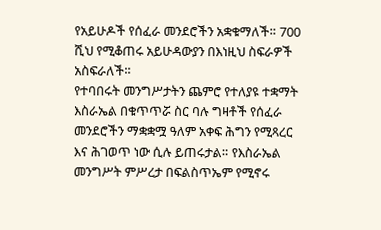የአይሁዶች የሰፈራ መንደሮችን አቋቁማለች። 700 ሺህ የሚቆጠሩ አይሁዳውያን በእነዚህ ስፍራዎች አስፍራለች።
የተባበሩት መንግሥታትን ጨምሮ የተለያዩ ተቋማት እስራኤል በቁጥጥሯ ስር ባሉ ግዛቶች የሰፈራ መንደሮችን ማቋቋሟ ዓለም አቀፍ ሕግን የሚጻረር እና ሕገወጥ ነው ሲሉ ይጠሩታል። የእስራኤል መንግሥት ምሥረታ በፍልስጥኤም የሚኖሩ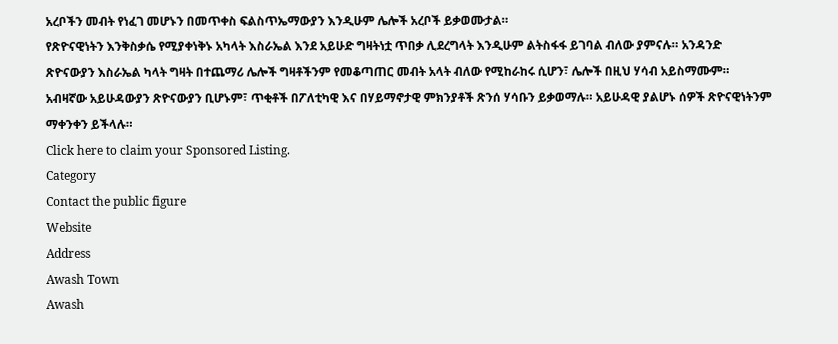አረቦችን መብት የነፈገ መሆኑን በመጥቀስ ፍልስጥኤማውያን እንዲሁም ሌሎች አረቦች ይቃወሙታል።
የጽዮናዊነትን እንቅስቃሴ የሚያቀነቅኑ አካላት እስራኤል እንደ አይሁድ ግዛትነቷ ጥበቃ ሊደረግላት እንዲሁም ልትስፋፋ ይገባል ብለው ያምናሉ። አንዳንድ ጽዮናውያን እስራኤል ካላት ግዛት በተጨማሪ ሌሎች ግዛቶችንም የመቆጣጠር መብት አላት ብለው የሚከራከሩ ሲሆን፣ ሌሎች በዚህ ሃሳብ አይስማሙም። አብዛኛው አይሁዳውያን ጽዮናውያን ቢሆኑም፣ ጥቂቶች በፖለቲካዊ እና በሃይማኖታዊ ምክንያቶች ጽንሰ ሃሳቡን ይቃወማሉ። አይሁዳዊ ያልሆኑ ሰዎች ጽዮናዊነትንም ማቀንቀን ይችላሉ።
Click here to claim your Sponsored Listing.
Category
Contact the public figure
Website
Address
Awash Town
Awash